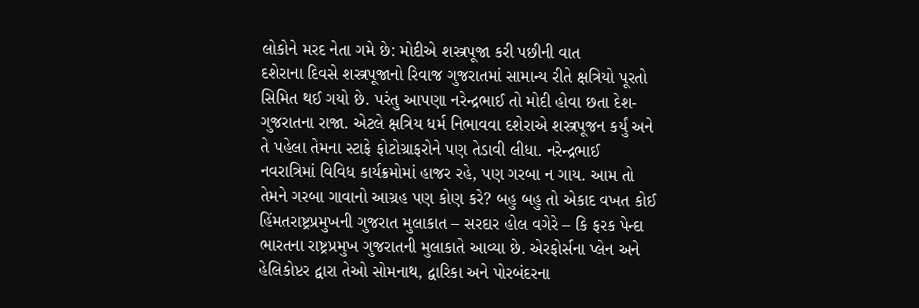લોકોને મરદ નેતા ગમે છે: મોદીએ શસ્ત્રપૂજા કરી પછીની વાત
દશેરાના દિવસે શસ્ત્રપૂજાનો રિવાજ ગુજરાતમાં સામાન્ય રીતે ક્ષત્રિયો પૂરતો સિમિત થઈ ગયો છે. પરંતુ આપણા નરેન્દ્રભાઈ તો મોદી હોવા છતા દેશ-ગુજરાતના રાજા. એટલે ક્ષત્રિય ધર્મ નિભાવવા દશેરાએ શસ્ત્રપૂજન કર્યું અને તે પહેલા તેમના સ્ટાફે ફોટોગ્રાફરોને પણ તેડાવી લીધા. નરેન્દ્રભાઈ નવરાત્રિમાં વિવિધ કાર્યક્રમોમાં હાજર રહે, પણ ગરબા ન ગાય. આમ તો તેમને ગરબા ગાવાનો આગ્રહ પણ કોણ કરે? બહુ બહુ તો એકાદ વખત કોઈ હિંમતરાષ્ટ્રપ્રમુખની ગુજરાત મુલાકાત – સરદાર હોલ વગેરે – કિ ફરક પેન્દા
ભારતના રાષ્ટ્રપ્રમુખ ગુજરાતની મુલાકાતે આવ્યા છે. એરફોર્સના પ્લેન અને હેલિકોપ્ટર દ્વારા તેઓ સોમનાથ, દ્વારિકા અને પોરબંદરના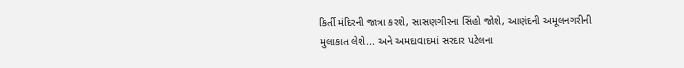કિર્તી મંદિરની જાત્રા કરશે, સાસણગીરના સિંહો જોશે, આણંદની અમૂલનગરીની મુલાકાત લેશે... અને અમદાવાદમાં સરદાર પટેલના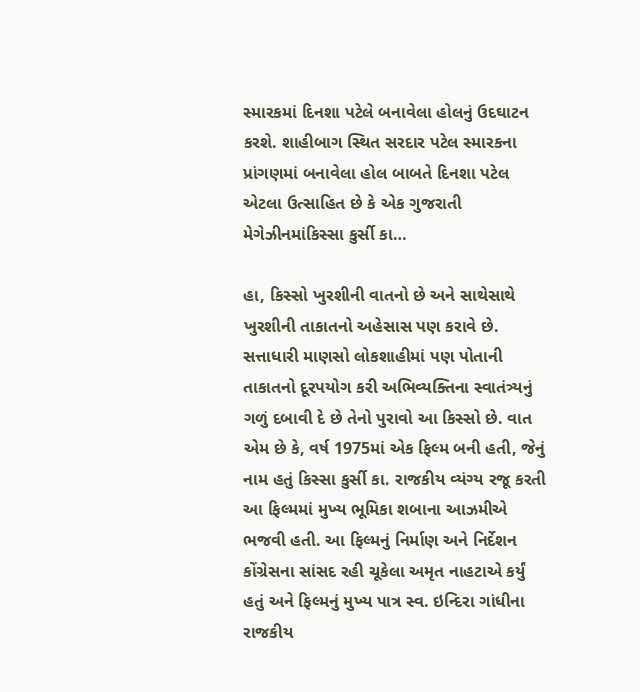સ્મારકમાં દિનશા પટેલે બનાવેલા હોલનું ઉદઘાટન કરશે. શાહીબાગ સ્થિત સરદાર પટેલ સ્મારકના પ્રાંગણમાં બનાવેલા હોલ બાબતે દિનશા પટેલ એટલા ઉત્સાહિત છે કે એક ગુજરાતી મેગેઝીનમાંકિસ્સા કુર્સી કા…

હા, કિસ્સો ખુરશીની વાતનો છે અને સાથેસાથે ખુરશીની તાકાતનો અહેસાસ પણ કરાવે છે. સત્તાધારી માણસો લોકશાહીમાં પણ પોતાની તાકાતનો દૂરપયોગ કરી અભિવ્યક્તિના સ્વાતંત્ર્યનું ગળું દબાવી દે છે તેનો પુરાવો આ કિસ્સો છે. વાત એમ છે કે, વર્ષ 1975માં એક ફિલ્મ બની હતી, જેનું નામ હતું કિસ્સા કુર્સી કા. રાજકીય વ્યંગ્ય રજૂ કરતી આ ફિલ્મમાં મુખ્ય ભૂમિકા શબાના આઝમીએ ભજવી હતી. આ ફિલ્મનું નિર્માણ અને નિર્દેશન કોંગ્રેસના સાંસદ રહી ચૂકેલા અમૃત નાહટાએ કર્યું હતું અને ફિલ્મનું મુખ્ય પાત્ર સ્વ. ઇન્દિરા ગાંધીના રાજકીય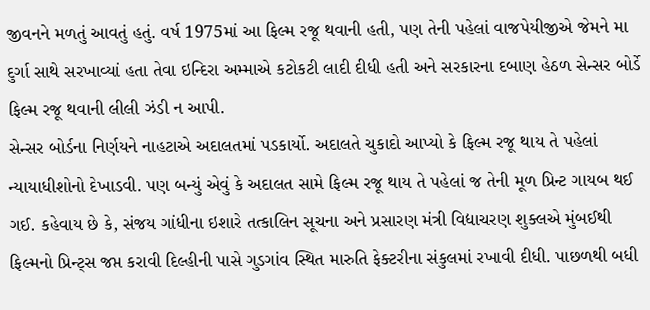જીવનને મળતું આવતું હતું. વર્ષ 1975માં આ ફિલ્મ રજૂ થવાની હતી, પણ તેની પહેલાં વાજપેયીજીએ જેમને મા દુર્ગા સાથે સરખાવ્યાં હતા તેવા ઇન્દિરા અમ્માએ કટોકટી લાદી દીધી હતી અને સરકારના દબાણ હેઠળ સેન્સર બોર્ડે ફિલ્મ રજૂ થવાની લીલી ઝંડી ન આપી.
સેન્સર બોર્ડના નિર્ણયને નાહટાએ અદાલતમાં પડકાર્યો. અદાલતે ચુકાદો આપ્યો કે ફિલ્મ રજૂ થાય તે પહેલાં ન્યાયાધીશોનો દેખાડવી. પણ બન્યું એવું કે અદાલત સામે ફિલ્મ રજૂ થાય તે પહેલાં જ તેની મૂળ પ્રિન્ટ ગાયબ થઈ ગઈ. કહેવાય છે કે, સંજય ગાંધીના ઇશારે તત્કાલિન સૂચના અને પ્રસારણ મંત્રી વિદ્યાચરણ શુક્લએ મુંબઈથી ફિલ્મનો પ્રિન્ટ્સ જપ્ત કરાવી દિલ્હીની પાસે ગુડગાંવ સ્થિત મારુતિ ફેક્ટરીના સંકુલમાં રખાવી દીધી. પાછળથી બધી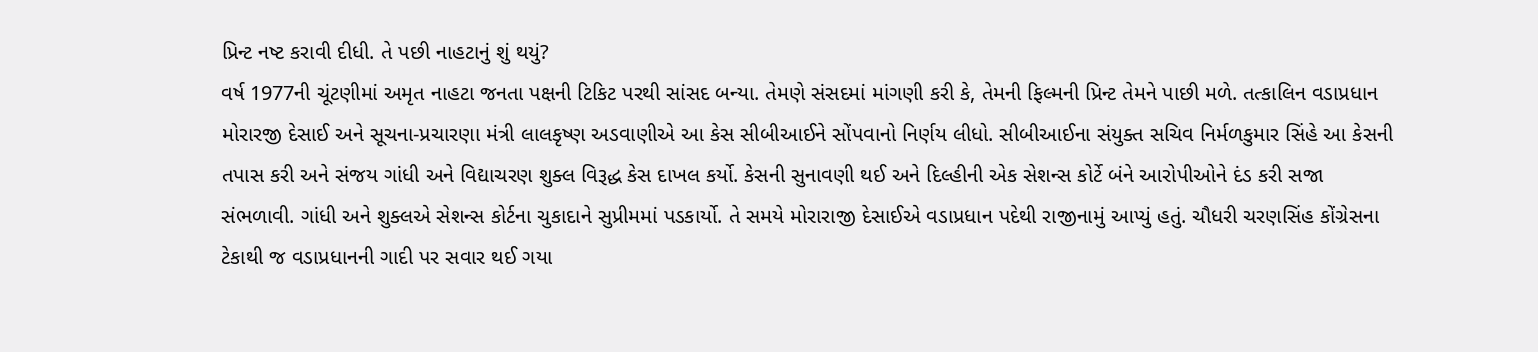પ્રિન્ટ નષ્ટ કરાવી દીધી. તે પછી નાહટાનું શું થયું?
વર્ષ 1977ની ચૂંટણીમાં અમૃત નાહટા જનતા પક્ષની ટિકિટ પરથી સાંસદ બન્યા. તેમણે સંસદમાં માંગણી કરી કે, તેમની ફિલ્મની પ્રિન્ટ તેમને પાછી મળે. તત્કાલિન વડાપ્રધાન મોરારજી દેસાઈ અને સૂચના-પ્રચારણા મંત્રી લાલકૃષ્ણ અડવાણીએ આ કેસ સીબીઆઈને સોંપવાનો નિર્ણય લીધો. સીબીઆઈના સંયુક્ત સચિવ નિર્મળકુમાર સિંહે આ કેસની તપાસ કરી અને સંજય ગાંધી અને વિદ્યાચરણ શુક્લ વિરૂદ્ધ કેસ દાખલ કર્યો. કેસની સુનાવણી થઈ અને દિલ્હીની એક સેશન્સ કોર્ટે બંને આરોપીઓને દંડ કરી સજા સંભળાવી. ગાંધી અને શુક્લએ સેશન્સ કોર્ટના ચુકાદાને સુપ્રીમમાં પડકાર્યો. તે સમયે મોરારાજી દેસાઈએ વડાપ્રધાન પદેથી રાજીનામું આપ્યું હતું. ચૌધરી ચરણસિંહ કોંગ્રેસના ટેકાથી જ વડાપ્રધાનની ગાદી પર સવાર થઈ ગયા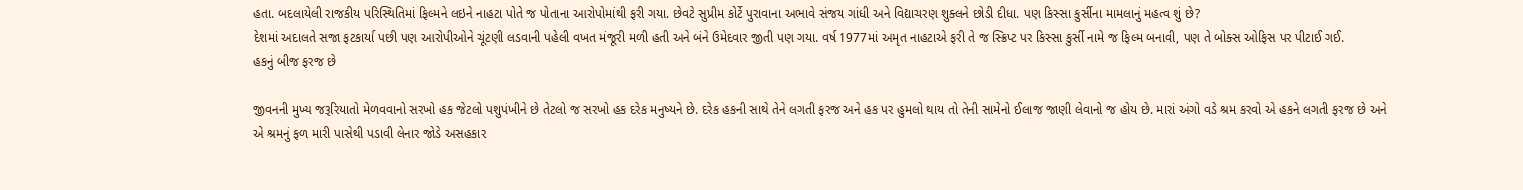હતા. બદલાયેલી રાજકીય પરિસ્થિતિમાં ફિલ્મને લઇને નાહટા પોતે જ પોતાના આરોપોમાંથી ફરી ગયા. છેવટે સુપ્રીમ કોર્ટે પુરાવાના અભાવે સંજય ગાંધી અને વિદ્યાચરણ શુક્લને છોડી દીધા. પણ કિસ્સા કુર્સીના મામલાનું મહત્વ શું છે?
દેશમાં અદાલતે સજા ફટકાર્યા પછી પણ આરોપીઓને ચૂંટણી લડવાની પહેલી વખત મંજૂરી મળી હતી અને બંને ઉમેદવાર જીતી પણ ગયા. વર્ષ 1977માં અમૃત નાહટાએ ફરી તે જ સ્ક્રિપ્ટ પર કિસ્સા કુર્સી નામે જ ફિલ્મ બનાવી, પણ તે બોક્સ ઓફિસ પર પીટાઈ ગઈ.
હકનું બીજ ફરજ છે

જીવનની મુખ્ય જરૂરિયાતો મેળવવાનો સરખો હક જેટલો પશુપંખીને છે તેટલો જ સરખો હક દરેક મનુષ્યને છે. દરેક હકની સાથે તેને લગતી ફરજ અને હક પર હુમલો થાય તો તેની સામેનો ઈલાજ જાણી લેવાનો જ હોય છે. મારાં અંગો વડે શ્રમ કરવો એ હકને લગતી ફરજ છે અને એ શ્રમનું ફળ મારી પાસેથી પડાવી લેનાર જોડે અસહકાર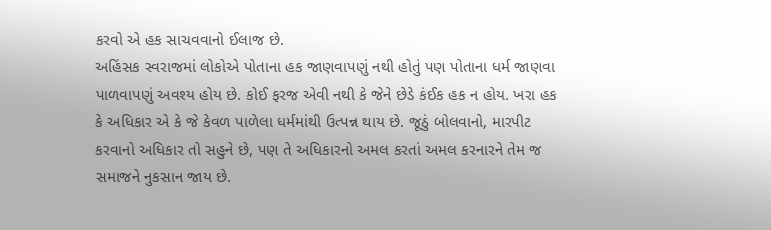કરવો એ હક સાચવવાનો ઈલાજ છે.
અહિંસક સ્વરાજમાં લોકોએ પોતાના હક જાણવાપણું નથી હોતું પણ પોતાના ધર્મ જાણવા પાળવાપણું અવશ્ય હોય છે. કોઈ ફરજ એવી નથી કે જેને છેડે કંઈક હક ન હોય. ખરા હક કે અધિકાર એ કે જે કેવળ પાળેલા ધર્મમાંથી ઉત્પન્ન થાય છે. જૂઠું બોલવાનો, મારપીટ કરવાનો અધિકાર તો સહુને છે, પણ તે અધિકારનો અમલ કરતાં અમલ કરનારને તેમ જ સમાજને નુકસાન જાય છે.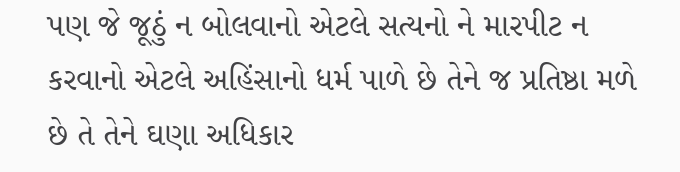પણ જે જૂઠું ન બોલવાનો એટલે સત્યનો ને મારપીટ ન કરવાનો એટલે અહિંસાનો ધર્મ પાળે છે તેને જ પ્રતિષ્ઠા મળે છે તે તેને ઘણા અધિકાર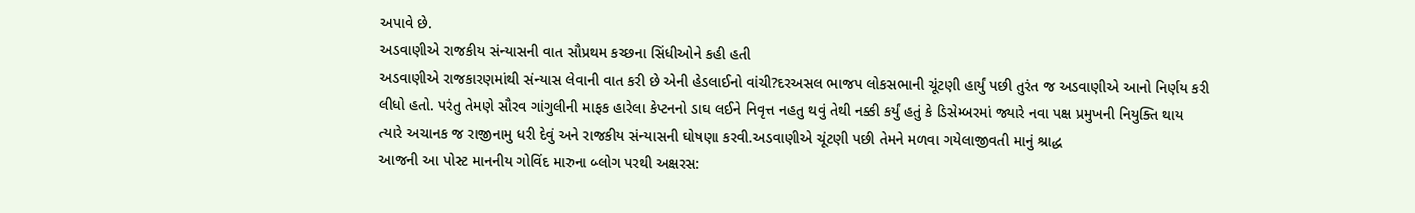અપાવે છે.
અડવાણીએ રાજકીય સંન્યાસની વાત સૌપ્રથમ કચ્છના સિંધીઓને કહી હતી
અડવાણીએ રાજકારણમાંથી સંન્યાસ લેવાની વાત કરી છે એની હેડલાઈનો વાંચી?દરઅસલ ભાજપ લોકસભાની ચૂંટણી હાર્યું પછી તુરંત જ અડવાણીએ આનો નિર્ણય કરી લીધો હતો. પરંતુ તેમણે સૌરવ ગાંગુલીની માફક હારેલા કેપ્ટનનો ડાઘ લઈને નિવૃત્ત નહતુ થવું તેથી નક્કી કર્યું હતું કે ડિસેમ્બરમાં જ્યારે નવા પક્ષ પ્રમુખની નિયુક્તિ થાય ત્યારે અચાનક જ રાજીનામુ ધરી દેવું અને રાજકીય સંન્યાસની ઘોષણા કરવી.અડવાણીએ ચૂંટણી પછી તેમને મળવા ગયેલાજીવતી માનું શ્રાદ્ધ
આજની આ પોસ્ટ માનનીય ગોવિંદ મારુના બ્લોગ પરથી અક્ષરસ: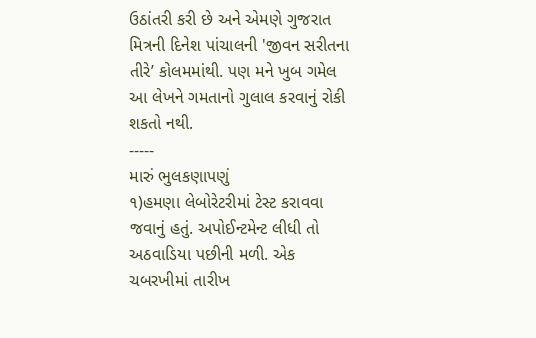ઉઠાંતરી કરી છે અને એમણે ગુજરાત મિત્રની દિનેશ પાંચાલની 'જીવન સરીતના તીરે’ કોલમમાંથી. પણ મને ખુબ ગમેલ આ લેખને ગમતાનો ગુલાલ કરવાનું રોકી શકતો નથી.
-----
મારું ભુલકણાપણું
૧)હમણા લેબોરેટરીમાં ટેસ્ટ કરાવવા જવાનું હતું. અપોઈન્ટમેન્ટ લીધી તો અઠવાડિયા પછીની મળી. એક ચબરખીમાં તારીખ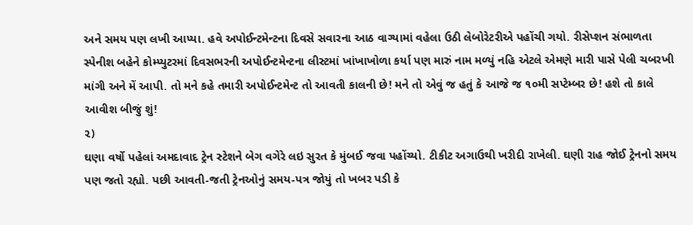અને સમય પણ લખી આપ્યા. હવે અપોઈન્ટમેન્ટના દિવસે સવારના આઠ વાગ્યામાં વહેલા ઉઠી લેબોરેટરીએ પહોંચી ગયો. રીસેપ્શન સંભાળતા સ્પેનીશ બહેને કોમ્પ્યુટરમાં દિવસભરની અપોઈન્ટમેન્ટના લીસ્ટમાં ખાંખાખોળા કર્યા પણ મારું નામ મળ્યું નહિ એટલે એમણે મારી પાસે પેલી ચબરખી માંગી અને મેં આપી. તો મને કહે તમારી અપોઈન્ટમેન્ટ તો આવતી કાલની છે! મને તો એવું જ હતું કે આજે જ ૧૦મી સપ્ટેમ્બર છે! હશે તો કાલે આવીશ બીજું શું!
૨)
ઘણા વર્ષો પહેલાં અમદાવાદ ટ્રેન સ્ટેશને બેગ વગેરે લઇ સુરત કે મુંબઈ જવા પહોંચ્યો. ટીકીટ અગાઉથી ખરીદી રાખેલી. ઘણી રાહ જોઈ ટ્રેનનો સમય પણ જતો રહ્યો. પછી આવતી-જતી ટ્રેનઓનું સમય-પત્ર જોયું તો ખબર પડી કે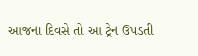આજના દિવસે તો આ ટ્રેન ઉપડતી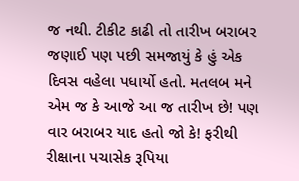જ નથી. ટીકીટ કાઢી તો તારીખ બરાબર જણાઈ પણ પછી સમજાયું કે હું એક દિવસ વહેલા પધાર્યો હતો. મતલબ મને એમ જ કે આજે આ જ તારીખ છે! પણ વાર બરાબર યાદ હતો જો કે! ફરીથી રીક્ષાના પચાસેક રૂપિયા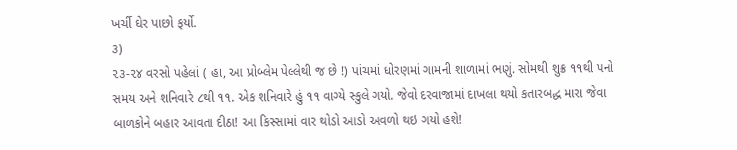ખર્ચી ઘેર પાછો ફર્યો.
૩)
૨૩-૨૪ વરસો પહેલાં ( હા, આ પ્રોબ્લેમ પેલ્લેથી જ છે !) પાંચમાં ધોરણમાં ગામની શાળામાં ભણું. સોમથી શુક્ર ૧૧થી ૫નો સમય અને શનિવારે ૮થી ૧૧. એક શનિવારે હું ૧૧ વાગ્યે સ્કુલે ગયો. જેવો દરવાજામાં દાખલા થયો કતારબદ્ધ મારા જેવા બાળકોને બહાર આવતા દીઠા! આ કિસ્સામાં વાર થોડો આડો અવળો થઇ ગયો હશે!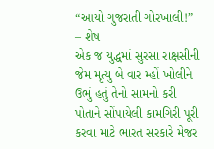“આયો ગુજરાતી ગોરખાલી!” – શેષ
એક જ યુદ્ધમાં સુરસા રાક્ષસીની જેમ મૃત્યુ બે વાર મ્હોં ખોલીને ઉભું હતું તેનો સામનો કરી પોતાને સોંપાયેલી કામગિરી પૂરી કરવા માટે ભારત સરકારે મેજર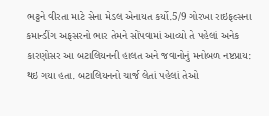ભટ્ટને વીરતા માટે સેના મેડલ એનાયત કર્યો.5/9 ગોરખા રાઇફલ્સના કમાન્ડીંગ અફસરનો ભાર તેમને સોંપવામાં આવ્યો તે પહેલાં અનેક કારણોસર આ બટાલિયનની હાલત અને જવાનોનું મનોબળ નષ્ટપ્રાય: થઇ ગયા હતા. બટાલિયનનો ચાર્જ લેતાં પહેલાં તેઓ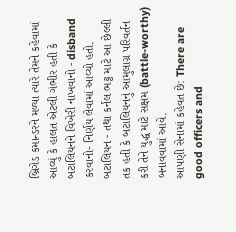બ્રિગેડ કમાન્ડરને મળ્યા ત્યારે તેમને કહેવામાં આવ્યું કે હાલત એટલી ગંભીર હતી કે બટાલિયનને વિખેરી નાખવાનો - disband કરવાનો- નિર્ણય લેવામાં આવ્યો હતો. બટાલિયન - તથા કર્નલ ભટ્ટ માટે આ છેલ્લી તક હતી કે બટાલિયનનું આમુલાગ્ર પરિવર્તન કરી તેને યુદ્ધ માટે સક્ષમ (battle-worthy) બનાવવામાં આવે.
આપણી સેનામાં કહેવત છે: There are good officers and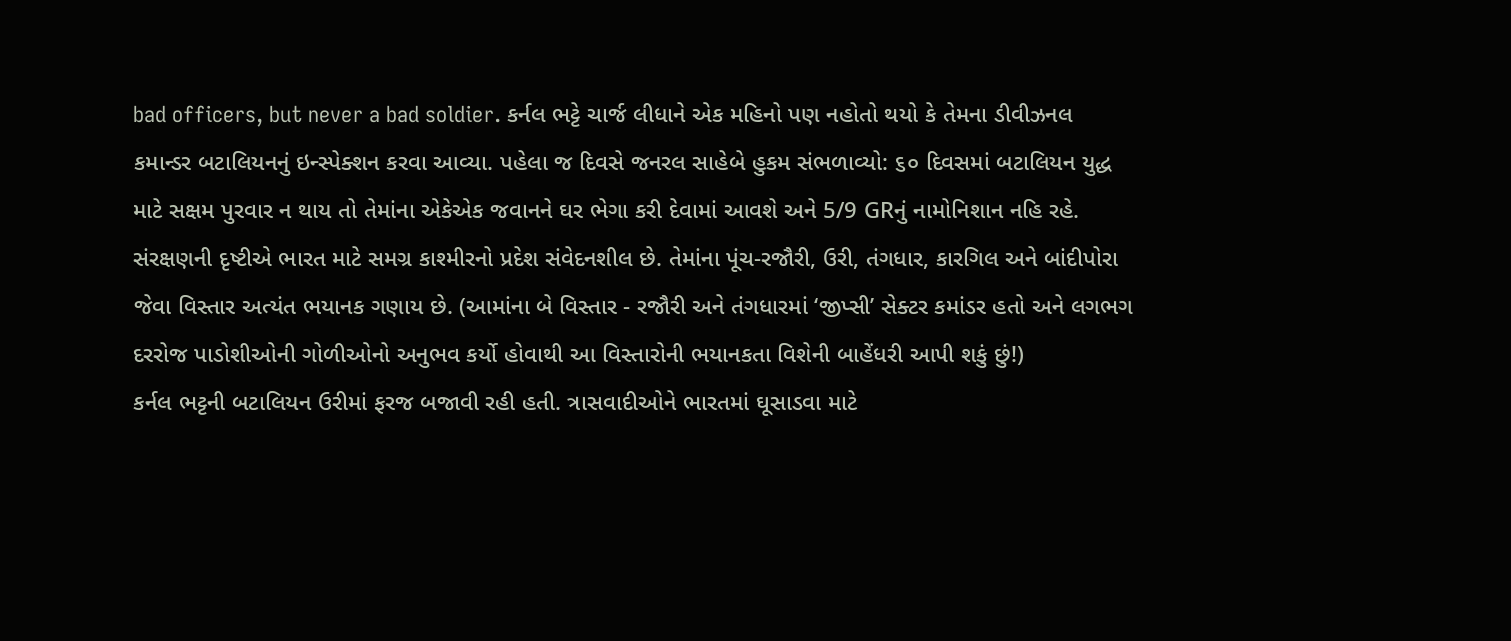bad officers, but never a bad soldier. કર્નલ ભટ્ટે ચાર્જ લીધાને એક મહિનો પણ નહોતો થયો કે તેમના ડીવીઝનલ કમાન્ડર બટાલિયનનું ઇન્સ્પેક્શન કરવા આવ્યા. પહેલા જ દિવસે જનરલ સાહેબે હુકમ સંભળાવ્યો: ૬૦ દિવસમાં બટાલિયન યુદ્ધ માટે સક્ષમ પુરવાર ન થાય તો તેમાંના એકેએક જવાનને ઘર ભેગા કરી દેવામાં આવશે અને 5/9 GRનું નામોનિશાન નહિ રહે.
સંરક્ષણની દૃષ્ટીએ ભારત માટે સમગ્ર કાશ્મીરનો પ્રદેશ સંવેદનશીલ છે. તેમાંના પૂંચ-રજૌરી, ઉરી, તંગધાર, કારગિલ અને બાંદીપોરા જેવા વિસ્તાર અત્યંત ભયાનક ગણાય છે. (આમાંના બે વિસ્તાર - રજૌરી અને તંગધારમાં ‘જીપ્સી’ સેક્ટર કમાંડર હતો અને લગભગ દરરોજ પાડોશીઓની ગોળીઓનો અનુભવ કર્યો હોવાથી આ વિસ્તારોની ભયાનકતા વિશેની બાહેંધરી આપી શકું છું!)
કર્નલ ભટ્ટની બટાલિયન ઉરીમાં ફરજ બજાવી રહી હતી. ત્રાસવાદીઓને ભારતમાં ઘૂસાડવા માટે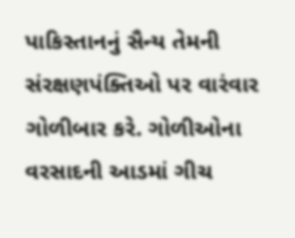પાકિસ્તાનનું સૈન્ય તેમની સંરક્ષણપંક્તિઓ પર વારંવાર ગોળીબાર કરે. ગોળીઓના વરસાદની આડમાં ગીચ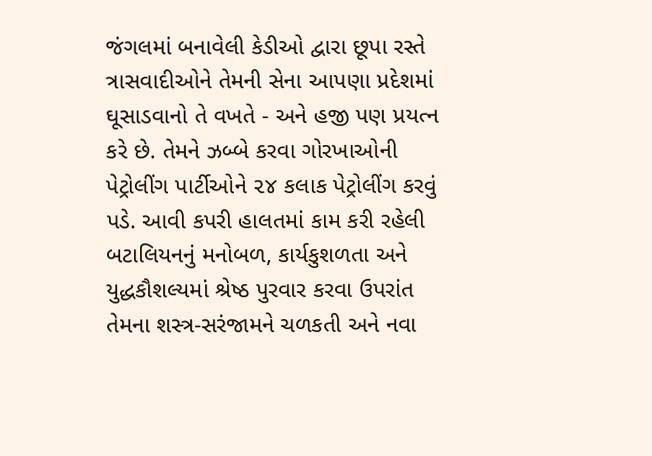જંગલમાં બનાવેલી કેડીઓ દ્વારા છૂપા રસ્તે ત્રાસવાદીઓને તેમની સેના આપણા પ્રદેશમાં ઘૂસાડવાનો તે વખતે - અને હજી પણ પ્રયત્ન કરે છે. તેમને ઝબ્બે કરવા ગોરખાઓની પેટ્રોલીંગ પાર્ટીઓને ૨૪ કલાક પેટ્રોલીંગ કરવું પડે. આવી કપરી હાલતમાં કામ કરી રહેલી બટાલિયનનું મનોબળ, કાર્યકુશળતા અને યુદ્ધકૌશલ્યમાં શ્રેષ્ઠ પુરવાર કરવા ઉપરાંત તેમના શસ્ત્ર-સરંજામને ચળકતી અને નવા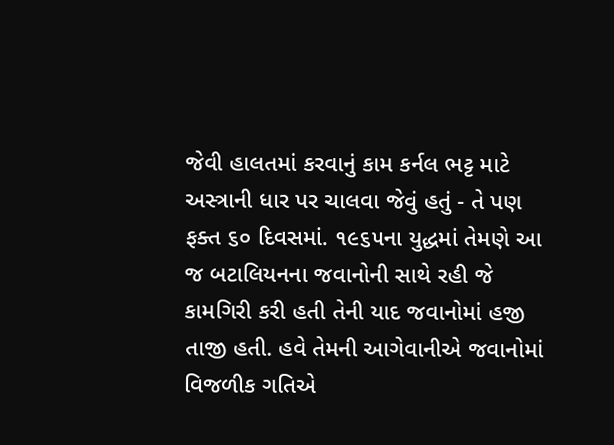જેવી હાલતમાં કરવાનું કામ કર્નલ ભટ્ટ માટે અસ્ત્રાની ધાર પર ચાલવા જેવું હતું - તે પણ ફક્ત ૬૦ દિવસમાં. ૧૯૬૫ના યુદ્ધમાં તેમણે આ જ બટાલિયનના જવાનોની સાથે રહી જે કામગિરી કરી હતી તેની યાદ જવાનોમાં હજી તાજી હતી. હવે તેમની આગેવાનીએ જવાનોમાં વિજળીક ગતિએ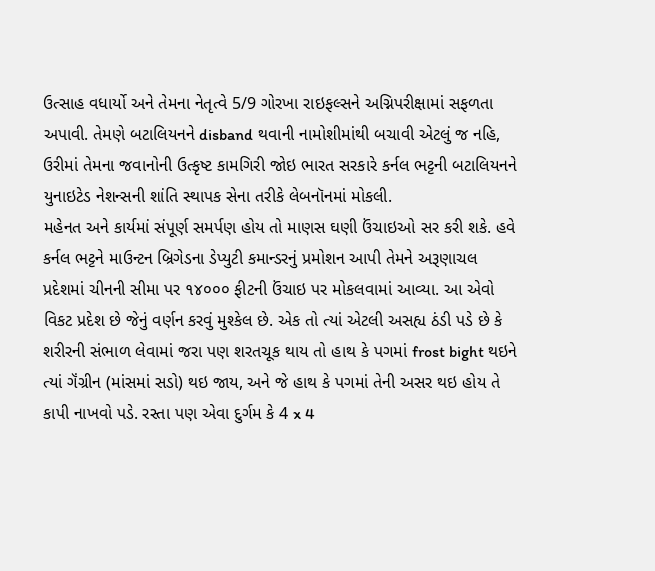ઉત્સાહ વધાર્યો અને તેમના નેતૃત્વે 5/9 ગોરખા રાઇફલ્સને અગ્નિપરીક્ષામાં સફળતા અપાવી. તેમણે બટાલિયનને disband થવાની નામોશીમાંથી બચાવી એટલું જ નહિ, ઉરીમાં તેમના જવાનોની ઉત્કૃષ્ટ કામગિરી જોઇ ભારત સરકારે કર્નલ ભટ્ટની બટાલિયનને યુનાઇટેડ નેશન્સની શાંતિ સ્થાપક સેના તરીકે લેબનૉનમાં મોકલી.
મહેનત અને કાર્યમાં સંપૂર્ણ સમર્પણ હોય તો માણસ ઘણી ઉંચાઇઓ સર કરી શકે. હવે કર્નલ ભટ્ટને માઉન્ટન બ્રિગેડના ડેપ્યુટી કમાન્ડરનું પ્રમોશન આપી તેમને અરૂણાચલ પ્રદેશમાં ચીનની સીમા પર ૧૪૦૦૦ ફીટની ઉંચાઇ પર મોકલવામાં આવ્યા. આ એવો વિકટ પ્રદેશ છે જેનું વર્ણન કરવું મુશ્કેલ છે. એક તો ત્યાં એટલી અસહ્ય ઠંડી પડે છે કે શરીરની સંભાળ લેવામાં જરા પણ શરતચૂક થાય તો હાથ કે પગમાં frost bight થઇને ત્યાં ગૅંગ્રીન (માંસમાં સડો) થઇ જાય, અને જે હાથ કે પગમાં તેની અસર થઇ હોય તે કાપી નાખવો પડે. રસ્તા પણ એવા દુર્ગમ કે 4 x 4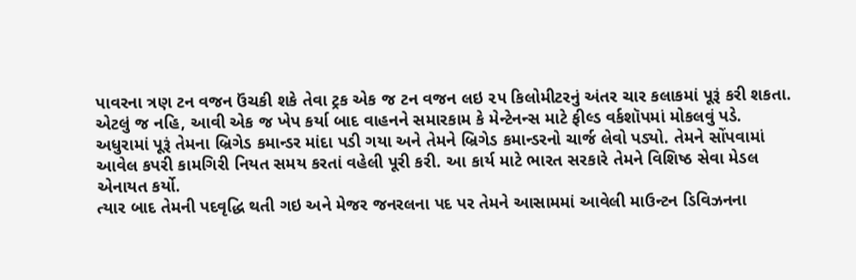પાવરના ત્રણ ટન વજન ઉંચકી શકે તેવા ટ્રક એક જ ટન વજન લઇ ૨૫ કિલોમીટરનું અંતર ચાર કલાકમાં પૂરૂં કરી શકતા. એટલું જ નહિ, આવી એક જ ખેપ કર્યા બાદ વાહનને સમારકામ કે મેન્ટેનન્સ માટે ફીલ્ડ વર્કશૉપમાં મોકલવું પડે. અધુરામાં પૂરૂં તેમના બ્રિગેડ કમાન્ડર માંદા પડી ગયા અને તેમને બ્રિગેડ કમાન્ડરનો ચાર્જ લેવો પડ્યો. તેમને સોંપવામાં આવેલ કપરી કામગિરી નિયત સમય કરતાં વહેલી પૂરી કરી. આ કાર્ય માટે ભારત સરકારે તેમને વિશિષ્ઠ સેવા મેડલ એનાયત કર્યો.
ત્યાર બાદ તેમની પદવૃદ્ધિ થતી ગઇ અને મેજર જનરલના પદ પર તેમને આસામમાં આવેલી માઉન્ટન ડિવિઝનના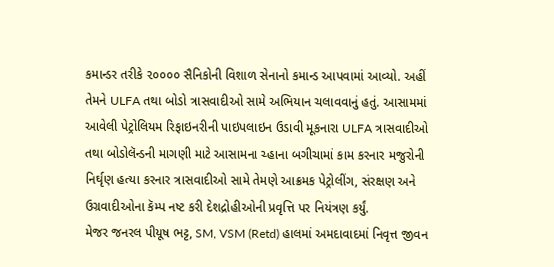કમાન્ડર તરીકે ૨૦૦૦૦ સૈનિકોની વિશાળ સેનાનો કમાન્ડ આપવામાં આવ્યો. અહીં તેમને ULFA તથા બોડો ત્રાસવાદીઓ સામે અભિયાન ચલાવવાનું હતું. આસામમાં આવેલી પેટ્રોલિયમ રિફાઇનરીની પાઇપલાઇન ઉડાવી મૂકનારા ULFA ત્રાસવાદીઓ તથા બોડોલૅન્ડની માગણી માટે આસામના ચ્હાના બગીચામાં કામ કરનાર મજુરોની નિર્ઘૃણ હત્યા કરનાર ત્રાસવાદીઓ સામે તેમણે આક્રમક પેટ્રોલીંગ, સંરક્ષણ અને ઉગ્રવાદીઓના કૅમ્પ નષ્ટ કરી દેશદ્રોહીઓની પ્રવૃત્તિ પર નિયંત્રણ કર્યું.
મેજર જનરલ પીયૂષ ભટ્ટ, SM, VSM (Retd) હાલમાં અમદાવાદમાં નિવૃત્ત જીવન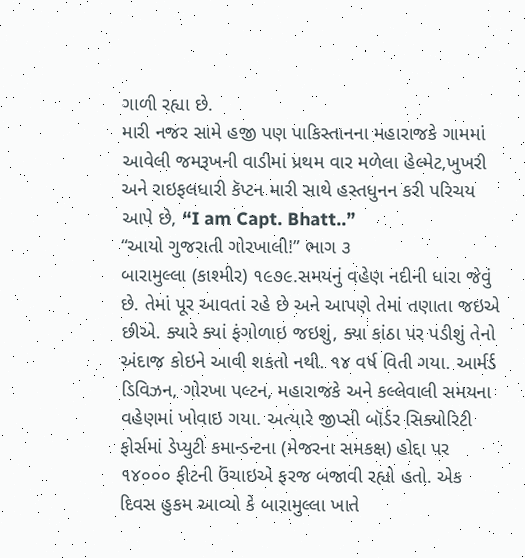ગાળી રહ્યા છે.
મારી નજર સામે હજી પણ પાકિસ્તાનના મહારાજકે ગામમાં આવેલી જમરૂખની વાડીમાં પ્રથમ વાર મળેલા હેલ્મેટ,ખુખરી અને રાઇફલધારી કૅપ્ટન મારી સાથે હસ્તધુનન કરી પરિચય આપે છે, “I am Capt. Bhatt..”
“આયો ગુજરાતી ગોરખાલી!” ભાગ ૩
બારામુલ્લા (કાશ્મીર) ૧૯૭૯.સમયનું વહેણ નદીની ધારા જેવું છે. તેમાં પૂર આવતાં રહે છે અને આપણે તેમાં તણાતા જઇએ છીએ. ક્યારે ક્યાં ફંગોળાઇ જઇશું, ક્યા કાંઠા પર પડીશું તેનો અંદાજ કોઇને આવી શકતો નથી. ૧૪ વર્ષ વિતી ગયા. આર્મર્ડ ડિવિઝન, ગોરખા પલ્ટન, મહારાજકે અને કલ્લેવાલી સમયના વહેણમાં ખોવાઇ ગયા. અત્યારે જીપ્સી બૉર્ડર સિક્યોરિટી ફોર્સમાં ડેપ્યુટી કમાન્ડન્ટના (મેજરના સમકક્ષ) હોદ્દા પર ૧૪૦૦૦ ફીટની ઉંચાઇએ ફરજ બજાવી રહ્યો હતો. એક દિવસ હુકમ આવ્યો કે બારામુલ્લા ખાતે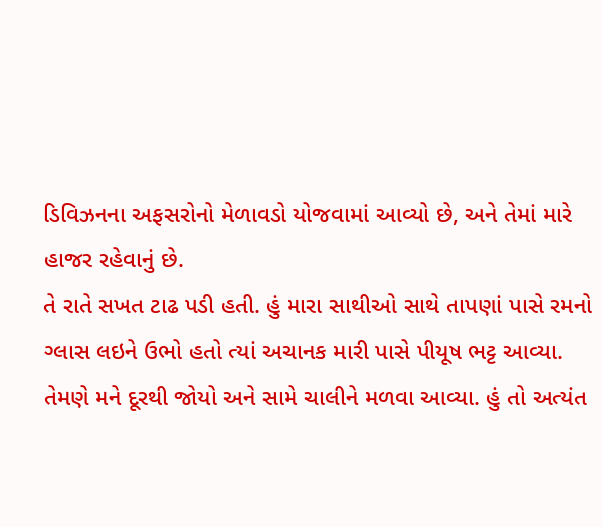ડિવિઝનના અફસરોનો મેળાવડો યોજવામાં આવ્યો છે, અને તેમાં મારે હાજર રહેવાનું છે.
તે રાતે સખત ટાઢ પડી હતી. હું મારા સાથીઓ સાથે તાપણાં પાસે રમનો ગ્લાસ લઇને ઉભો હતો ત્યાં અચાનક મારી પાસે પીયૂષ ભટ્ટ આવ્યા. તેમણે મને દૂરથી જોયો અને સામે ચાલીને મળવા આવ્યા. હું તો અત્યંત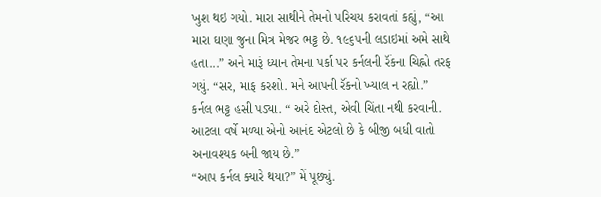ખુશ થઇ ગયો. મારા સાથીને તેમનો પરિચય કરાવતાં કહ્યું, “આ મારા ઘણા જુના મિત્ર મેજર ભટ્ટ છે. ૧૯૬૫ની લડાઇમાં અમે સાથે હતા...” અને મારૂં ધ્યાન તેમના પર્કા પર કર્નલની રૅંકના ચિહ્નો તરફ ગયું. “સર, માફ કરશો. મને આપની રૅંકનો ખ્યાલ ન રહ્યો.”
કર્નલ ભટ્ટ હસી પડ્યા. “ અરે દોસ્ત, એવી ચિંતા નથી કરવાની. આટલા વર્ષે મળ્યા એનો આનંદ એટલો છે કે બીજી બધી વાતો અનાવશ્યક બની જાય છે.”
“આપ કર્નલ ક્યારે થયા?” મેં પૂછ્યું.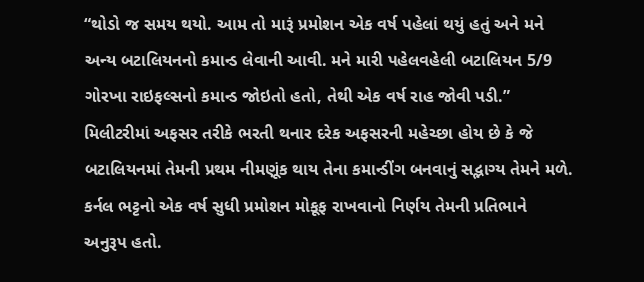“થોડો જ સમય થયો. આમ તો મારૂં પ્રમોશન એક વર્ષ પહેલાં થયું હતું અને મને અન્ય બટાલિયનનો કમાન્ડ લેવાની આવી. મને મારી પહેલવહેલી બટાલિયન 5/9 ગોરખા રાઇફલ્સનો કમાન્ડ જોઇતો હતો, તેથી એક વર્ષ રાહ જોવી પડી.”
મિલીટરીમાં અફસર તરીકે ભરતી થનાર દરેક અફસરની મહેચ્છા હોય છે કે જે બટાલિયનમાં તેમની પ્રથમ નીમણૂંક થાય તેના કમાન્ડીંગ બનવાનું સદ્ભાગ્ય તેમને મળે. કર્નલ ભટ્ટનો એક વર્ષ સુધી પ્રમોશન મોકૂફ રાખવાનો નિર્ણય તેમની પ્રતિભાને અનુરૂપ હતો.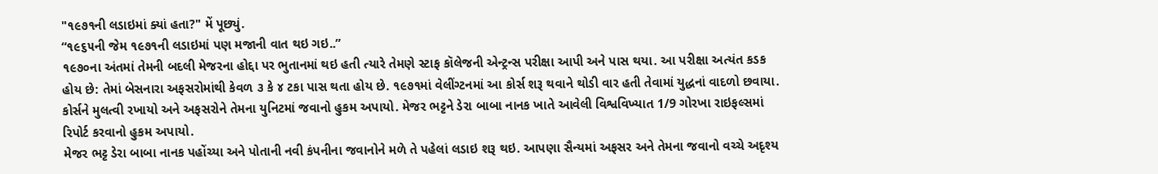"૧૯૭૧ની લડાઇમાં ક્યાં હતા?" મેં પૂછ્યું.
“૧૯૬૫ની જેમ ૧૯૭૧ની લડાઇમાં પણ મજાની વાત થઇ ગઇ..”
૧૯૭૦ના અંતમાં તેમની બદલી મેજરના હોદ્દા પર ભુતાનમાં થઇ હતી ત્યારે તેમણે સ્ટાફ કૉલેજની એન્ટ્રન્સ પરીક્ષા આપી અને પાસ થયા. આ પરીક્ષા અત્યંત કડક હોય છે: તેમાં બેસનારા અફસરોમાંથી કેવળ ૩ કે ૪ ટકા પાસ થતા હોય છે. ૧૯૭૧માં વેલીંગ્ટનમાં આ કોર્સ શરૂ થવાને થોડી વાર હતી તેવામાં યુદ્ધનાં વાદળો છવાયા. કોર્સને મુલત્વી રખાયો અને અફસરોને તેમના યુનિટમાં જવાનો હુકમ અપાયો. મેજર ભટ્ટને ડેરા બાબા નાનક ખાતે આવેલી વિશ્વવિખ્યાત 1/9 ગોરખા રાઇફલ્સમાં રિપોર્ટ કરવાનો હુકમ અપાયો.
મેજર ભટ્ટ ડેરા બાબા નાનક પહોંચ્યા અને પોતાની નવી કંપનીના જવાનોને મળે તે પહેલાં લડાઇ શરૂ થઇ. આપણા સૈન્યમાં અફસર અને તેમના જવાનો વચ્ચે અદૃશ્ય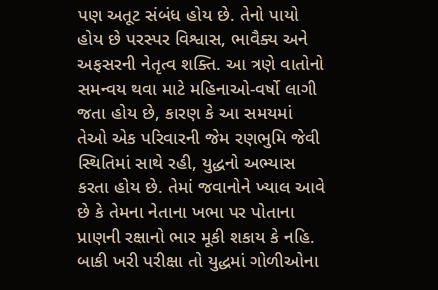પણ અતૂટ સંબંધ હોય છે. તેનો પાયો હોય છે પરસ્પર વિશ્વાસ, ભાવૈક્ય અને અફસરની નેતૃત્વ શક્તિ. આ ત્રણે વાતોનો સમન્વય થવા માટે મહિનાઓ-વર્ષો લાગી જતા હોય છે, કારણ કે આ સમયમાં તેઓ એક પરિવારની જેમ રણભુમિ જેવી સ્થિતિમાં સાથે રહી, યુદ્ધનો અભ્યાસ કરતા હોય છે. તેમાં જવાનોને ખ્યાલ આવે છે કે તેમના નેતાના ખભા પર પોતાના પ્રાણની રક્ષાનો ભાર મૂકી શકાય કે નહિ. બાકી ખરી પરીક્ષા તો યુદ્ધમાં ગોળીઓના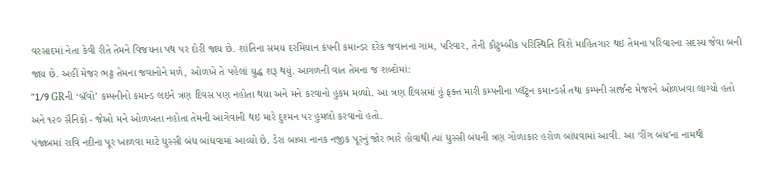વરસાદમાં નેતા કેવી રીતે તેમને વિજયના પથ પર દોરી જાય છે. શાંતિના સમય દરમિયાન કંપની કમાન્ડર દરેક જવાનના ગામ, પરિવાર, તેની કૌટુમ્બીક પરિસ્થિતિ વિશે માહિતગાર થઇ તેમના પરિવારના સદસ્ય જેવા બની જાય છે. અહીં મેજર ભટ્ટ તેમના જવાનોને મળે, ઓળખે તે પહેલાં યુદ્ધ શરૂ થયું. આગળની વાત તેમના જ શબ્દોમાં:
“1/9 GRની ‘બ્રૅવો’ કમ્પનીનો કમાન્ડ લઇને ત્રણ દિવસ પણ નહોતા થયા અને મને કરવાનો હુકમ મળ્યો. આ ત્રણ દિવસમાં હું ફક્ત મારી કમ્પનીના પ્લૅટૂન કમાન્ડર્સ તથા કમ્પની સાર્જન્ટ મેજરને ઓળખવા લાગ્યો હતો અને ૧૨૦ સૈનિકો - જેઓ મને ઓળખતા નહોતા તેમની આગેવાની થઇ મારે દુશ્મન પર હુમલો કરવાનો હતો.
પંજાબમાં રાવિ નદીના પૂર ખાળવા માટે ધુસ્સી બંધ બાંધવામાં આવ્યો છે. ડેરા બાબા નાનક નજીક પૂરનું જોર ભારે હોવાથી ત્યાં ધુસ્સી બંધની ત્રણ ગોળાકાર હરોળ બાંધવામાં આવી. આ ‘રીંગ બંધ’ના નામથી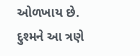ઓળખાય છે. દુશ્મને આ ત્રણે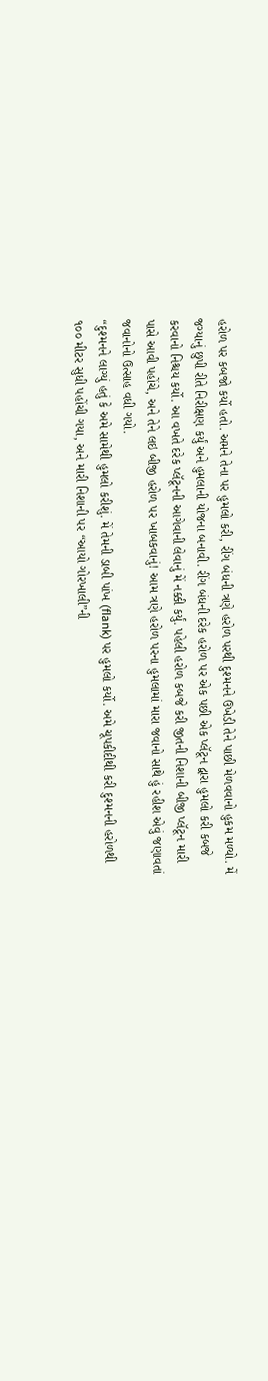હરોળ પર કબજો કર્યો હતો. અમને તેના પર હુમલો કરી, રીંગ બંધની ત્રણે હરોળ પરથી દુશ્મનને ઉખેડી તેને પાછી મેળવવાનો હુકમ મળ્યો. મેં જગ્યાનું છુપી રીતે નિરીક્ષણ કર્યું અને હુમલાની યોજના બનાવી. રીંગ બંધની દરેક હરોળ પર એક પછી એક પ્લૅટૂન દ્વારા હુમલો કરી કબજે કરવાનો નિશ્ચય કર્યો. આ વખતે દરેક પ્લૅટૂનની આગેવાની લેવાનું મેં નક્કી કર્યું. પહેલી હરોળ કબજે કરી જીતની નિશાની બીજી પ્લૅટૂન મારી પાસે આવી પહોંચે, અને તેને લઇ બીજી હરોળ પર ખાબકવાનું! આમ ત્રણે હરોળ પરના હુમલામાં મારા જવાનો સાથે હું રહીશ એવું જણાવતાં જવાનોનો ઉત્સાહ વધી ગયો.
“દુશ્મનને લાગ્યું હતું કે અમે સામેથી હુમલો કરીશું. મેં તેમની ડાબી પાંખ (flank) પર હુમલો કર્યો. અમે ચૂપકીદીથી કરી દુશ્મનની હરોળથી ૧૦૦ મીટર સુધી પહોંચી ગયા, અને મારી નિશાની પર “આયો ગોરખાલી”ની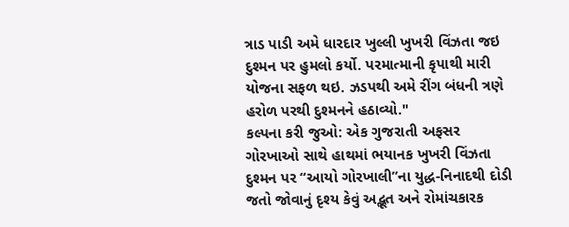ત્રાડ પાડી અમે ધારદાર ખુલ્લી ખુખરી વિંઝતા જઇ દુશ્મન પર હુમલો કર્યો. પરમાત્માની કૃપાથી મારી યોજના સફળ થઇ. ઝડપથી અમે રીંગ બંધની ત્રણે હરોળ પરથી દુશ્મનને હઠાવ્યો."
કલ્પના કરી જુઓ: એક ગુજરાતી અફસર ગોરખાઓ સાથે હાથમાં ભયાનક ખુખરી વિંઝતા દુશ્મન પર “આયો ગોરખાલી”ના યુદ્ધ-નિનાદથી દોડી જતો જોવાનું દૃશ્ય કેવું અદ્ભૂત અને રોમાંચકારક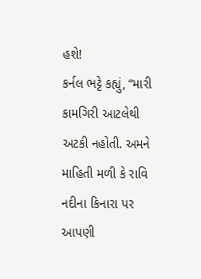હશે!
કર્નલ ભટ્ટે કહ્યું, “મારી કામગિરી આટલેથી અટકી નહોતી. અમને માહિતી મળી કે રાવિ નદીના કિનારા પર આપણી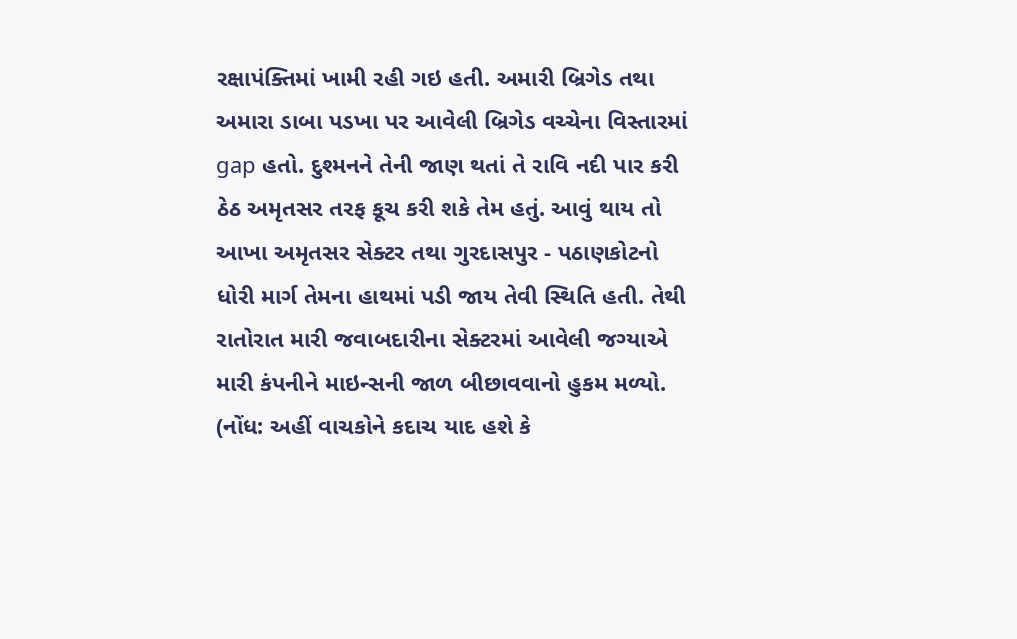રક્ષાપંક્તિમાં ખામી રહી ગઇ હતી. અમારી બ્રિગેડ તથા અમારા ડાબા પડખા પર આવેલી બ્રિગેડ વચ્ચેના વિસ્તારમાં gap હતો. દુશ્મનને તેની જાણ થતાં તે રાવિ નદી પાર કરી ઠેઠ અમૃતસર તરફ કૂચ કરી શકે તેમ હતું. આવું થાય તો આખા અમૃતસર સેક્ટર તથા ગુરદાસપુર - પઠાણકોટનો ધોરી માર્ગ તેમના હાથમાં પડી જાય તેવી સ્થિતિ હતી. તેથી રાતોરાત મારી જવાબદારીના સેક્ટરમાં આવેલી જગ્યાએ મારી કંપનીને માઇન્સની જાળ બીછાવવાનો હુકમ મળ્યો.
(નોંધ: અહીં વાચકોને કદાચ યાદ હશે કે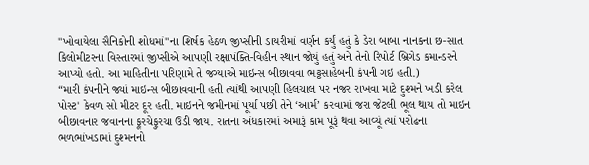"ખોવાયેલા સૈનિકોની શોધમાં"ના શિર્ષક હેઠળ જીપ્સીની ડાયરીમાં વર્ણન કર્યું હતું કે ડેરા બાબા નાનકના છ-સાત કિલોમીટરના વિસ્તારમાં જીપ્સીએ આપણી રક્ષાપંક્તિ-વિહીન સ્થાન જોયું હતું અને તેનો રિપોર્ટ બ્રિગેડ કમાન્ડરને આપ્યો હતો. આ માહિતીના પરિણામે તે જગ્યાએ માઇન્સ બીછાવવા ભટ્ટસાહેબની કંપની ગઇ હતી.)
“મારી કંપનીને જ્યાં માઇન્સ બીછાવવાની હતી ત્યાંથી આપણી હિલચાલ પર નજર રાખવા માટે દુશ્મને ખડી કરેલ પોસ્ટ' કેવળ સો મીટર દૂર હતી. માઇનને જમીનમાં પૂર્યા પછી તેને ‘આર્મ’ કરવામાં જરા જેટલી ભૂલ થાય તો માઇન બીછાવનાર જવાનના ફૂરચેફુરચા ઉડી જાય. રાતના અંધકારમાં અમારૂં કામ પૂરૂં થવા આવ્યૂં ત્યાં પરોઢના ભળભાંખડામાં દુશ્મનનો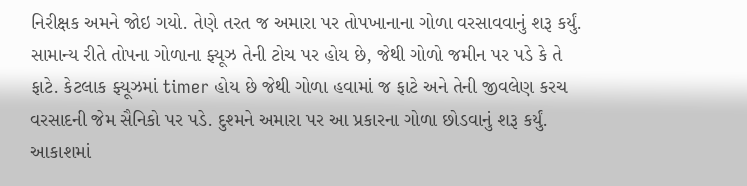નિરીક્ષક અમને જોઇ ગયો. તેણે તરત જ અમારા પર તોપખાનાના ગોળા વરસાવવાનું શરૂ કર્યું. સામાન્ય રીતે તોપના ગોળાના ફ્યૂઝ તેની ટોચ પર હોય છે, જેથી ગોળો જમીન પર પડે કે તે ફાટે. કેટલાક ફ્યૂઝમાં timer હોય છે જેથી ગોળા હવામાં જ ફાટે અને તેની જીવલેણ કરચ વરસાદની જેમ સૈનિકો પર પડે. દુશ્મને અમારા પર આ પ્રકારના ગોળા છોડવાનું શરૂ કર્યું. આકાશમાં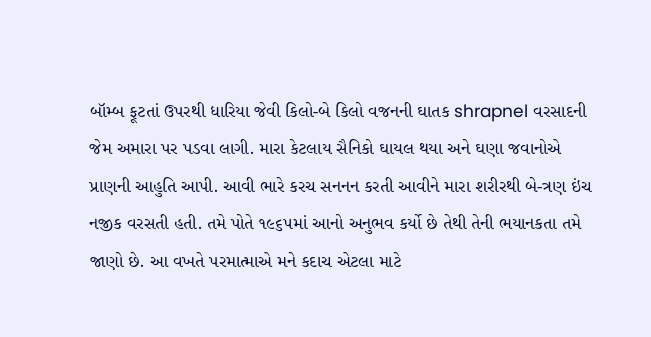બૉમ્બ ફૂટતાં ઉપરથી ધારિયા જેવી કિલો-બે કિલો વજનની ઘાતક shrapnel વરસાદની જેમ અમારા પર પડવા લાગી. મારા કેટલાય સૈનિકો ઘાયલ થયા અને ઘણા જવાનોએ પ્રાણની આહુતિ આપી. આવી ભારે કરચ સનનન કરતી આવીને મારા શરીરથી બે-ત્રણ ઇંચ નજીક વરસતી હતી. તમે પોતે ૧૯૬૫માં આનો અનુભવ કર્યો છે તેથી તેની ભયાનકતા તમે જાણો છે. આ વખતે પરમાત્માએ મને કદાચ એટલા માટે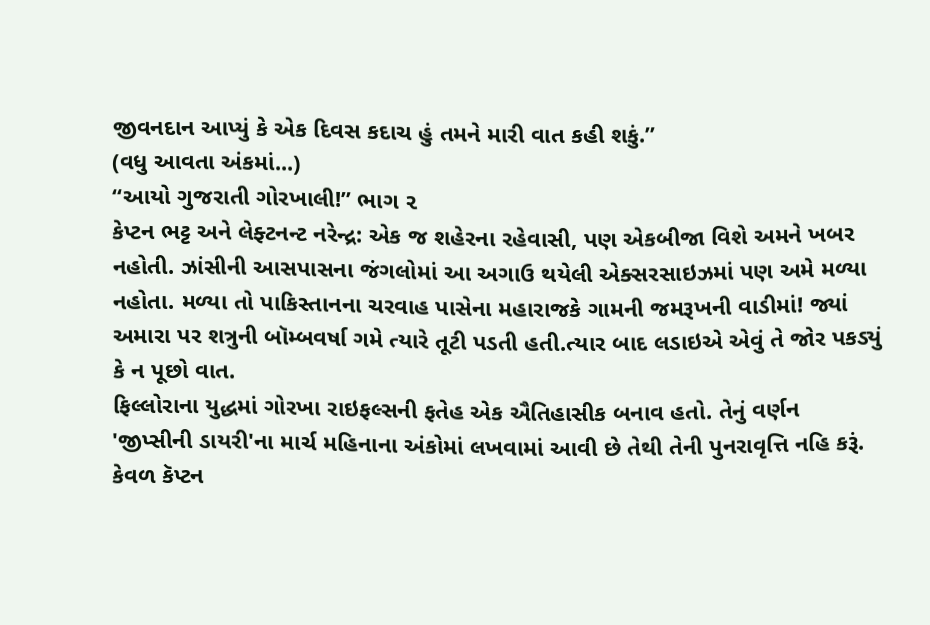જીવનદાન આપ્યું કે એક દિવસ કદાચ હું તમને મારી વાત કહી શકું.”
(વધુ આવતા અંકમાં...)
“આયો ગુજરાતી ગોરખાલી!” ભાગ ૨
કેપ્ટન ભટ્ટ અને લેફ્ટનન્ટ નરેન્દ્ર: એક જ શહેરના રહેવાસી, પણ એકબીજા વિશે અમને ખબર નહોતી. ઝાંસીની આસપાસના જંગલોમાં આ અગાઉ થયેલી એક્સરસાઇઝમાં પણ અમે મળ્યા નહોતા. મળ્યા તો પાકિસ્તાનના ચરવાહ પાસેના મહારાજકે ગામની જમરૂખની વાડીમાં! જ્યાં અમારા પર શત્રુની બૉમ્બવર્ષા ગમે ત્યારે તૂટી પડતી હતી.ત્યાર બાદ લડાઇએ એવું તે જોર પકડ્યું કે ન પૂછો વાત.
ફિલ્લોરાના યુદ્ધમાં ગોરખા રાઇફલ્સની ફતેહ એક ઐતિહાસીક બનાવ હતો. તેનું વર્ણન 'જીપ્સીની ડાયરી'ના માર્ચ મહિનાના અંકોમાં લખવામાં આવી છે તેથી તેની પુનરાવૃત્તિ નહિ કરૂં. કેવળ કૅપ્ટન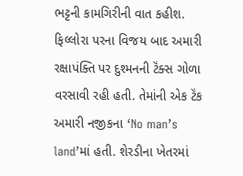ભટ્ટની કામગિરીની વાત કહીશ.
ફિલ્લોરા પરના વિજય બાદ અમારી રક્ષાપંક્તિ પર દુશ્મનની ટૅંક્સ ગોળા વરસાવી રહી હતી. તેમાંની એક ટૅંક અમારી નજીકના ‘No man’s land’માં હતી. શેરડીના ખેતરમાં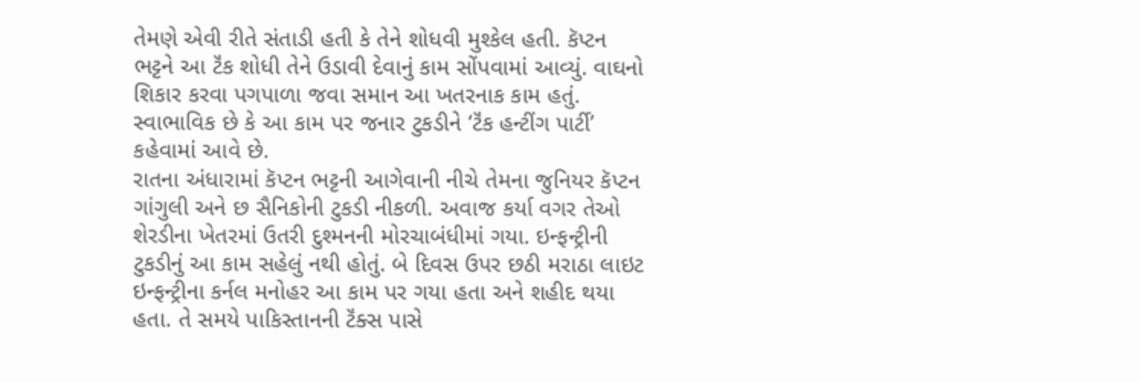તેમણે એવી રીતે સંતાડી હતી કે તેને શોધવી મુશ્કેલ હતી. કૅપ્ટન ભટ્ટને આ ટૅંક શોધી તેને ઉડાવી દેવાનું કામ સોંપવામાં આવ્યું. વાઘનો શિકાર કરવા પગપાળા જવા સમાન આ ખતરનાક કામ હતું. સ્વાભાવિક છે કે આ કામ પર જનાર ટુકડીને ‘ટૅંક હન્ટીંગ પાર્ટી’ કહેવામાં આવે છે.
રાતના અંધારામાં કૅપ્ટન ભટ્ટની આગેવાની નીચે તેમના જુનિયર કૅપ્ટન ગાંગુલી અને છ સૈનિકોની ટુકડી નીકળી. અવાજ કર્યા વગર તેઓ શેરડીના ખેતરમાં ઉતરી દુશ્મનની મોરચાબંધીમાં ગયા. ઇન્ફન્ટ્રીની ટુકડીનું આ કામ સહેલું નથી હોતું. બે દિવસ ઉપર છઠી મરાઠા લાઇટ ઇન્ફન્ટ્રીના કર્નલ મનોહર આ કામ પર ગયા હતા અને શહીદ થયા હતા. તે સમયે પાકિસ્તાનની ટૅંક્સ પાસે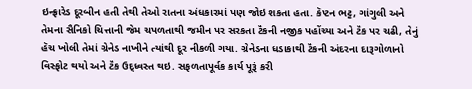ઇન્ફ્રારેડ દૂરબીન હતી તેથી તેઓ રાતના અંધકારમાં પણ જોઇ શકતા હતા. કૅપ્ટન ભટ્ટ, ગાંગુલી અને તેમના સૈનિકો ચિત્તાની જેમ ચપળતાથી જમીન પર સરકતા ટૅંકની નજીક પહોંચ્યા અને ટૅંક પર ચઢી, તેનું હૅચ ખોલી તેમાં ગ્રેનેડ નાખીને ત્યાંથી દૂર નીકળી ગયા. ગ્રેનેડના ધડાકાથી ટૅંકની અંદરના દારૂગોળાનો વિસ્ફોટ થયો અને ટૅંક ઉદ્ધ્વસ્ત થઇ. સફળતાપૂર્વક કાર્ય પૂરૂં કરી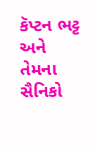કૅપ્ટન ભટ્ટ અને તેમના સૈનિકો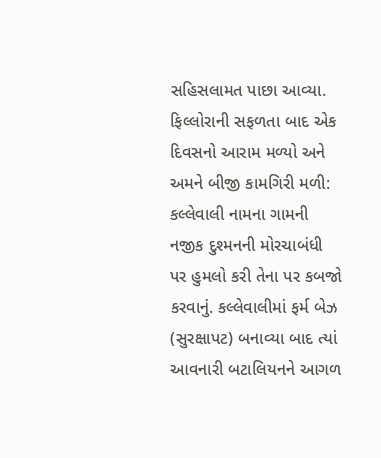સહિસલામત પાછા આવ્યા.
ફિલ્લોરાની સફળતા બાદ એક દિવસનો આરામ મળ્યો અને અમને બીજી કામગિરી મળી: કલ્લેવાલી નામના ગામની નજીક દુશ્મનની મોરચાબંધી પર હુમલો કરી તેના પર કબજો કરવાનું. કલ્લેવાલીમાં ફર્મ બેઝ (સુરક્ષાપટ) બનાવ્યા બાદ ત્યાં આવનારી બટાલિયનને આગળ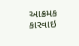આક્રમક કારવાઇ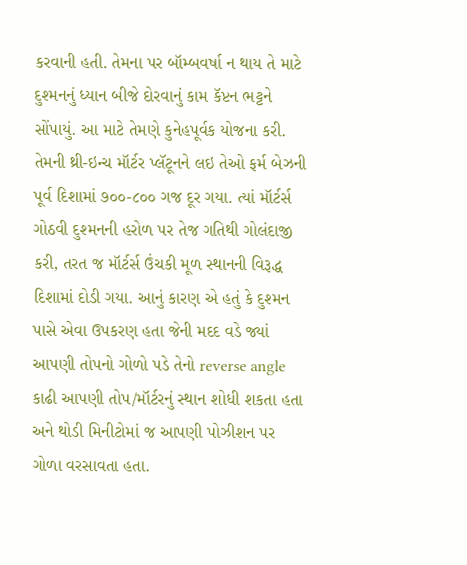કરવાની હતી. તેમના પર બૉમ્બવર્ષા ન થાય તે માટે દુશ્મનનું ધ્યાન બીજે દોરવાનું કામ કૅપ્ટન ભટ્ટને સોંપાયું. આ માટે તેમણે કુનેહપૂર્વક યોજના કરી. તેમની થ્રી-ઇન્ચ મૉર્ટર પ્લૅટૂનને લઇ તેઓ ફર્મ બેઝની પૂર્વ દિશામાં ૭૦૦-૮૦૦ ગજ દૂર ગયા. ત્યાં મૉર્ટર્સ ગોઠવી દુશ્મનની હરોળ પર તેજ ગતિથી ગોલંદાજી કરી, તરત જ મૉર્ટર્સ ઉંચકી મૂળ સ્થાનની વિરૂદ્ધ દિશામાં દોડી ગયા. આનું કારણ એ હતું કે દુશ્મન પાસે એવા ઉપકરણ હતા જેની મદદ વડે જ્યાં આપણી તોપનો ગોળો પડે તેનો reverse angle કાઢી આપણી તોપ/મૉર્ટરનું સ્થાન શોધી શકતા હતા અને થોડી મિનીટોમાં જ આપણી પોઝીશન પર ગોળા વરસાવતા હતા.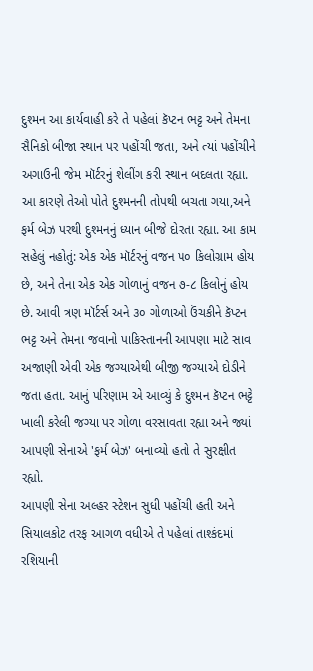દુશ્મન આ કાર્યવાહી કરે તે પહેલાં કૅપ્ટન ભટ્ટ અને તેમના સૈનિકો બીજા સ્થાન પર પહોંચી જતા, અને ત્યાં પહોંચીને અગાઉની જેમ મૉર્ટરનું શેલીંગ કરી સ્થાન બદલતા રહ્યા. આ કારણે તેઓ પોતે દુશ્મનની તોપથી બચતા ગયા,અને ફર્મ બેઝ પરથી દુશ્મનનું ધ્યાન બીજે દોરતા રહ્યા. આ કામ સહેલું નહોતું: એક એક મૉર્ટરનું વજન ૫૦ કિલોગ્રામ હોય છે, અને તેના એક એક ગોળાનું વજન ૭-૮ કિલોનું હોય છે. આવી ત્રણ મૉર્ટર્સ અને ૩૦ ગોળાઓ ઉંચકીને કૅપ્ટન ભટ્ટ અને તેમના જવાનો પાકિસ્તાનની આપણા માટે સાવ અજાણી એવી એક જગ્યાએથી બીજી જગ્યાએ દોડીને જતા હતા. આનું પરિણામ એ આવ્યું કે દુશ્મન કૅપ્ટન ભટ્ટે ખાલી કરેલી જગ્યા પર ગોળા વરસાવતા રહ્યા અને જ્યાં આપણી સેનાએ 'ફર્મ બેઝ' બનાવ્યો હતો તે સુરક્ષીત રહ્યો.
આપણી સેના અલ્હર સ્ટેશન સુધી પહોંચી હતી અને સિયાલકોટ તરફ આગળ વધીએ તે પહેલાં તાશ્કંદમાં રશિયાની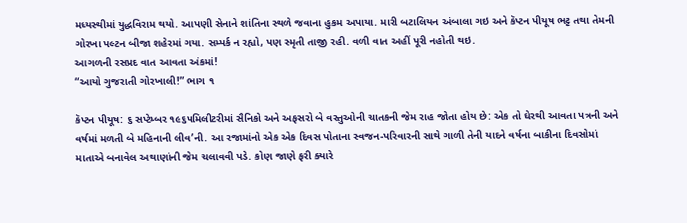મધ્યસ્થીમાં યુદ્ધવિરામ થયો. આપણી સેનાને શાંતિના સ્થળે જવાના હુકમ અપાયા. મારી બટાલિયન અંબાલા ગઇ અને કૅપ્ટન પીયૂષ ભટ્ટ તથા તેમની ગોરખા પલ્ટન બીજા શહેરમાં ગયા. સમ્પર્ક ન રહ્યો, પણ સ્મૃતી તાજી રહી. વળી વાત અહીં પૂરી નહોતી થઇ.
આગળની રસપ્રદ વાત આવતા અંકમાં!
“આયો ગુજરાતી ગોરખાલી!” ભાગ ૧

કૅપ્ટન પીયૂષ: ૬ સપ્ટેમ્બર ૧૯૬૫મિલીટરીમાં સૈનિકો અને અફસરો બે વસ્તુઓની ચાતકની જેમ રાહ જોતા હોય છે: એક તો ઘેરથી આવતા પત્રની અને વર્ષમાં મળતી બે મહિનાની લીવ’ની. આ રજામાંનો એક એક દિવસ પોતાના સ્વજન-પરિવારની સાથે ગાળી તેની યાદને વર્ષના બાકીના દિવસોમાં માતાએ બનાવેલ અથાણાંની જેમ ચલાવવી પડે. કોણ જાણે ફરી ક્યારે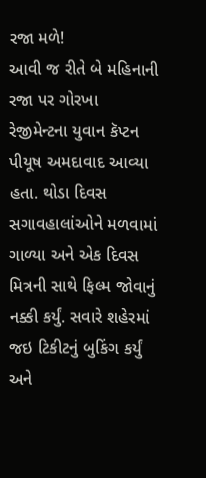રજા મળે!
આવી જ રીતે બે મહિનાની રજા પર ગોરખા રેજીમેન્ટના યુવાન કૅપ્ટન પીયૂષ અમદાવાદ આવ્યા હતા. થોડા દિવસ સગાવહાલાંઓને મળવામાં ગાળ્યા અને એક દિવસ મિત્રની સાથે ફિલ્મ જોવાનું નક્કી કર્યું. સવારે શહેરમાં જઇ ટિકીટનું બુકિંગ કર્યું અને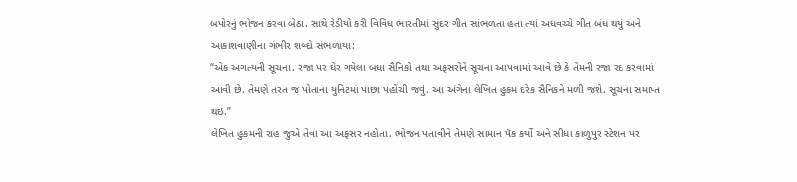બપોરનું ભોજન કરવા બેઠા. સાથે રેડીયો કરી વિવિધ ભારતીમાં સુંદર ગીત સાંભળતા હતા ત્યાં અધવચ્ચે ગીત બંધ થયું અને આકાશવાણીના ગંભીર શબ્દો સંભળાયા:
“એક અગત્યની સૂચના. રજા પર ઘેર ગયેલા બધા સૈનિકો તથા અફસરોને સૂચના આપવામાં આવે છે કે તેમની રજા રદ કરવામાં આવી છે. તેમણે તરત જ પોતાના યુનિટમાં પાછા પહોંચી જવું. આ અંગેના લેખિત હુકમ દરેક સૈનિકને મળી જશે. સૂચના સમાપ્ત થઇ.”
લેખિત હુકમની રાહ જુએ તેવા આ અફસર નહોતા. ભોજન પતાવીને તેમણે સામાન પૅક કર્યો અને સીધા કાળુપુર સ્ટેશન પર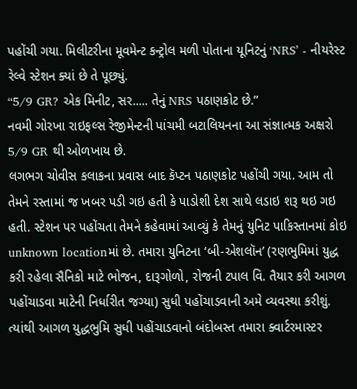પહોંચી ગયા. મિલીટરીના મૂવમેન્ટ કન્ટ્રોલ મળી પોતાના યૂનિટનું ‘NRS’ - નીયરેસ્ટ રેલ્વે સ્ટેશન ક્યાં છે તે પૂછ્યું.
“5/9 GR? એક મિનીટ, સર..... તેનું NRS પઠાણકોટ છે.”
નવમી ગોરખા રાઇફલ્સ રેજીમેન્ટની પાંચમી બટાલિયનના આ સંજ્ઞાત્મક અક્ષરો 5/9 GR થી ઓળખાય છે.
લગભગ ચોવીસ કલાકના પ્રવાસ બાદ કૅપ્ટન પઠાણકોટ પહોંચી ગયા. આમ તો તેમને રસ્તામાં જ ખબર પડી ગઇ હતી કે પાડોશી દેશ સાથે લડાઇ શરૂ થઇ ગઇ હતી. સ્ટેશન પર પહોંચતા તેમને કહેવામાં આવ્યું કે તેમનું યુનિટ પાકિસ્તાનમાં કોઇ unknown locationમાં છે. તમારા યુનિટના ‘બી-એશલૉન’ (રણભુમિમાં યુદ્ધ કરી રહેલા સૈનિકો માટે ભોજન, દારૂગોળો, રોજની ટપાલ વિ. તૈયાર કરી આગળ પહોંચાડવા માટેની નિર્ધારીત જગ્યા) સુધી પહોંચાડવાની અમે વ્યવસ્થા કરીશું. ત્યાંથી આગળ યુદ્ધભુમિ સુધી પહોંચાડવાનો બંદોબસ્ત તમારા ક્વાર્ટરમાસ્ટર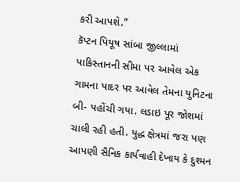કરી આપશે.”
કૅપ્ટન પિયૂષ સાંબા જીલ્લામાં પાકિસ્તાનની સીમા પર આવેલ એક ગામના પાદર પર આવેલ તેમના યુનિટના બી- પહોંચી ગયા. લડાઇ પૂર જોશમાં ચાલી રહી હતી. યુદ્ધ ક્ષેત્રમાં જરા પણ આપણી સૈનિક કાર્યવાહી દેખાય કે દુશ્મન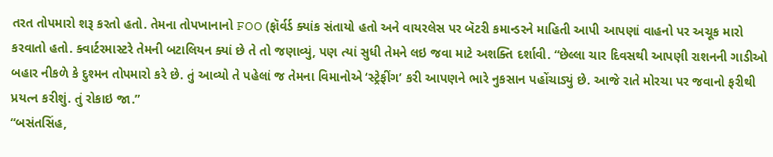તરત તોપમારો શરૂ કરતો હતો. તેમના તોપખાનાનો FOO (ફૉર્વર્ડ ક્યાંક સંતાયો હતો અને વાયરલેસ પર બૅટરી કમાન્ડરને માહિતી આપી આપણાં વાહનો પર અચૂક મારો કરવાતો હતો. ક્વાર્ટરમાસ્ટરે તેમની બટાલિયન ક્યાં છે તે તો જણાવ્યું, પણ ત્યાં સુધી તેમને લઇ જવા માટે અશક્તિ દર્શાવી. “છેલ્લા ચાર દિવસથી આપણી રાશનની ગાડીઓ બહાર નીકળે કે દુશ્મન તોપમારો કરે છે. તું આવ્યો તે પહેલાં જ તેમના વિમાનોએ ‘સ્ટ્રેફીંગ’ કરી આપણને ભારે નુકસાન પહોંચાડ્યું છે. આજે રાતે મોરચા પર જવાનો ફરીથી પ્રયત્ન કરીશું. તું રોકાઇ જા.”
“બસંતસિંહ,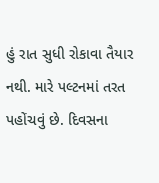હું રાત સુધી રોકાવા તૈયાર નથી. મારે પલ્ટનમાં તરત પહોંચવું છે. દિવસના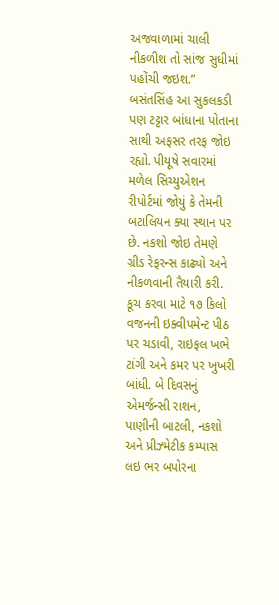અજવાળામાં ચાલી નીકળીશ તો સાંજ સુધીમાં પહોંચી જઇશ.”
બસંતસિંહ આ સુકલકડી પણ ટટ્ટાર બાંધાના પોતાના સાથી અફસર તરફ જોઇ રહ્યો. પીયૂષે સવારમાં મળેલ સિચ્યુએશન રીપોર્ટમાં જોયું કે તેમની બટાલિયન ક્યા સ્થાન પર છે. નકશો જોઇ તેમણે ગ્રીડ રેફરન્સ કાઢ્યો અને નીકળવાની તૈયારી કરી. કૂચ કરવા માટે ૧૭ કિલો વજનની ઇક્વીપમેન્ટ પીઠ પર ચડાવી, રાઇફલ ખભે ટાંગી અને કમર પર ખુખરી બાંધી. બે દિવસનું એમર્જન્સી રાશન, પાણીની બાટલી, નકશો અને પ્રીઝ્મેટીક કમ્પાસ લઇ ભર બપોરના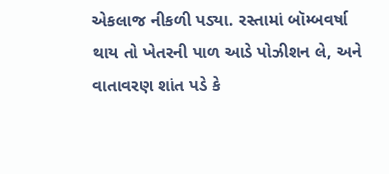એકલાજ નીકળી પડ્યા. રસ્તામાં બૉમ્બવર્ષા થાય તો ખેતરની પાળ આડે પોઝીશન લે, અને વાતાવરણ શાંત પડે કે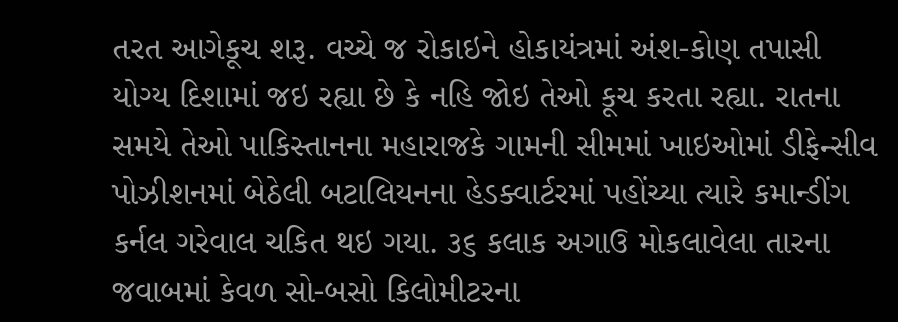તરત આગેકૂચ શરૂ. વચ્ચે જ રોકાઇને હોકાયંત્રમાં અંશ-કોણ તપાસી યોગ્ય દિશામાં જઇ રહ્યા છે કે નહિ જોઇ તેઓ કૂચ કરતા રહ્યા. રાતના સમયે તેઓ પાકિસ્તાનના મહારાજકે ગામની સીમમાં ખાઇઓમાં ડીફેન્સીવ પોઝીશનમાં બેઠેલી બટાલિયનના હેડક્વાર્ટરમાં પહોંચ્યા ત્યારે કમાન્ડીંગ કર્નલ ગરેવાલ ચકિત થઇ ગયા. ૩૬ કલાક અગાઉ મોકલાવેલા તારના જવાબમાં કેવળ સો-બસો કિલોમીટરના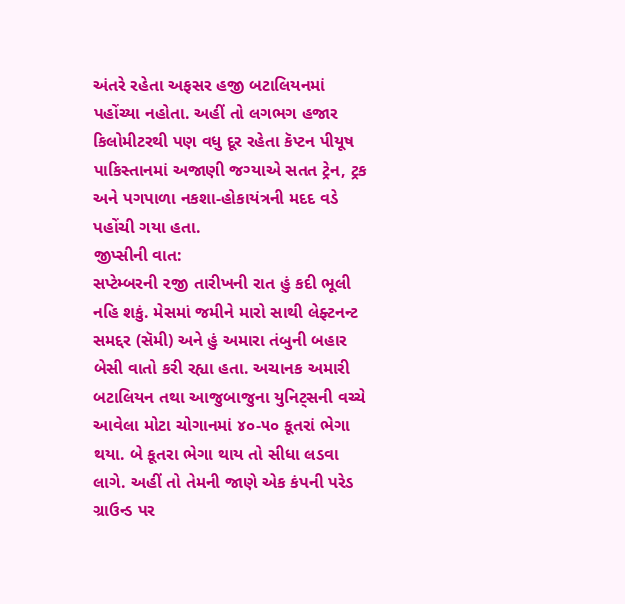અંતરે રહેતા અફસર હજી બટાલિયનમાં પહોંચ્યા નહોતા. અહીં તો લગભગ હજાર કિલોમીટરથી પણ વધુ દૂર રહેતા કૅપ્ટન પીયૂષ પાકિસ્તાનમાં અજાણી જગ્યાએ સતત ટ્રેન, ટ્રક અને પગપાળા નકશા-હોકાયંત્રની મદદ વડે પહોંચી ગયા હતા.
જીપ્સીની વાત:
સપ્ટેમ્બરની ૨જી તારીખની રાત હું કદી ભૂલી નહિ શકું. મેસમાં જમીને મારો સાથી લેફ્ટનન્ટ સમદ્દર (સૅમી) અને હું અમારા તંબુની બહાર બેસી વાતો કરી રહ્યા હતા. અચાનક અમારી બટાલિયન તથા આજુબાજુના યુનિટ્સની વચ્ચે આવેલા મોટા ચોગાનમાં ૪૦-૫૦ કૂતરાં ભેગા થયા. બે કૂતરા ભેગા થાય તો સીધા લડવા લાગે. અહીં તો તેમની જાણે એક કંપની પરેડ ગ્રાઉન્ડ પર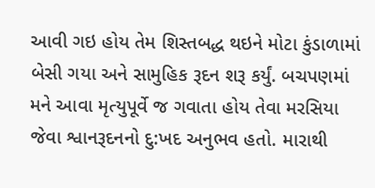આવી ગઇ હોય તેમ શિસ્તબદ્ધ થઇને મોટા કુંડાળામાં બેસી ગયા અને સામુહિક રૂદન શરૂ કર્યું. બચપણમાં મને આવા મૃત્યુપૂર્વે જ ગવાતા હોય તેવા મરસિયા જેવા શ્વાનરૂદનનો દુ:ખદ અનુભવ હતો. મારાથી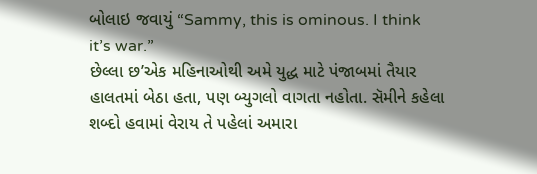બોલાઇ જવાયું “Sammy, this is ominous. I think it’s war.”
છેલ્લા છ’એક મહિનાઓથી અમે યુદ્ધ માટે પંજાબમાં તૈયાર હાલતમાં બેઠા હતા, પણ બ્યુગલો વાગતા નહોતા. સૅમીને કહેલા શબ્દો હવામાં વેરાય તે પહેલાં અમારા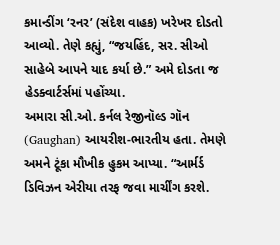કમાન્ડીંગ ‘રનર’ (સંદેશ વાહક) ખરેખર દોડતો આવ્યો. તેણે કહ્યું, “જયહિંદ, સર. સીઓ સાહેબે આપને યાદ કર્યા છે.” અમે દોડતા જ હેડક્વાર્ટર્સમાં પહોંચ્યા.
અમારા સી.ઓ. કર્નલ રેજીનૉલ્ડ ગૉન (Gaughan) આયરીશ-ભારતીય હતા. તેમણે અમને ટૂંકા મૌખીક હુકમ આપ્યા. “આર્મર્ડ ડિવિઝન એરીયા તરફ જવા માર્ચીંગ કરશે.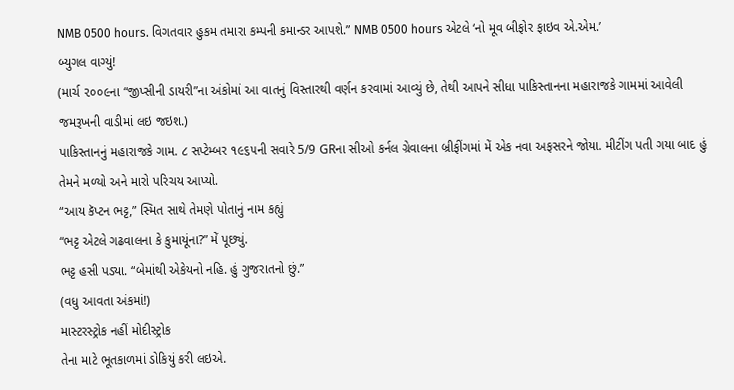NMB 0500 hours. વિગતવાર હુકમ તમારા કમ્પની કમાન્ડર આપશે.” NMB 0500 hours એટલે ‘નો મૂવ બીફોર ફાઇવ એ.એમ.’
બ્યુગલ વાગ્યું!
(માર્ચ ૨૦૦૯ના “જીપ્સીની ડાયરી”ના અંકોમાં આ વાતનું વિસ્તારથી વર્ણન કરવામાં આવ્યું છે, તેથી આપને સીધા પાકિસ્તાનના મહારાજકે ગામમાં આવેલી જમરૂખની વાડીમાં લઇ જઇશ.)
પાકિસ્તાનનું મહારાજકે ગામ. ૮ સપ્ટેમ્બર ૧૯૬૫ની સવારે 5/9 GRના સીઓ કર્નલ ગ્રેવાલના બ્રીફીંગમાં મેં એક નવા અફસરને જોયા. મીટીંગ પતી ગયા બાદ હું તેમને મળ્યો અને મારો પરિચય આપ્યો.
“આય કૅપ્ટન ભટ્ટ,” સ્મિત સાથે તેમણે પોતાનું નામ કહ્યું
“ભટ્ટ એટલે ગઢવાલના કે કુમાયૂંના?” મેં પૂછ્યું.
ભટ્ટ હસી પડ્યા. “બેમાંથી એકેયનો નહિ. હું ગુજરાતનો છું.”
(વધુ આવતા અંકમાં!)
માસ્ટરસ્ટ્રોક નહીં મોદીસ્ટ્રોક
તેના માટે ભૂતકાળમાં ડોકિયું કરી લઇએ.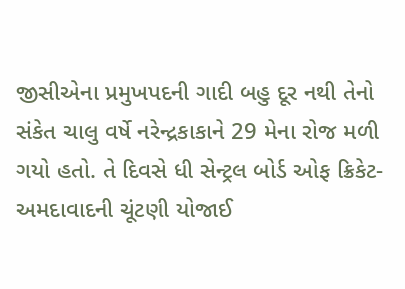જીસીએના પ્રમુખપદની ગાદી બહુ દૂર નથી તેનો સંકેત ચાલુ વર્ષે નરેન્દ્રકાકાને 29 મેના રોજ મળી ગયો હતો. તે દિવસે ધી સેન્ટ્રલ બોર્ડ ઓફ ક્રિકેટ-અમદાવાદની ચૂંટણી યોજાઈ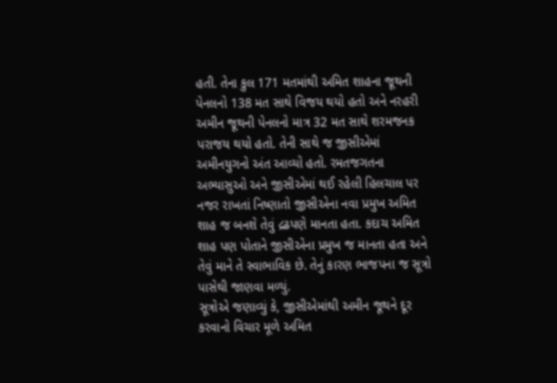હતી. તેના કુલ 171 મતમાંથી અમિત શાહના જૂથની પેનલનો 138 મત સાથે વિજય થયો હતો અને નરહરી અમીન જૂથની પેનલનો માત્ર 32 મત સાથે શરમજનક પરાજય થયો હતો. તેની સાથે જ જીસીએમાં અમીનયુગનો અંત આવ્યો હતો. રમતજગતના અભ્યાસુઓ અને જીસીએમાં થઈ રહેલી હિલચાલ પર નજર રાખતાં નિષ્ણાતો જીસીએના નવા પ્રમુખ અમિત શાહ જ બનશે તેવું દ્રઢપણે માનતા હતા. કદાચ અમિત શાહ પણ પોતાને જીસીએના પ્રમુખ જ માનતા હતા અને તેવું માને તે સ્વાભાવિક છે. તેનું કારણ ભાજપના જ સૂત્રો પાસેથી જાણવા મળ્યું.
સૂત્રોએ જણાવ્યું કે, જીસીએમાંથી અમીન જૂથને દૂર કરવાનો વિચાર મૂળે અમિત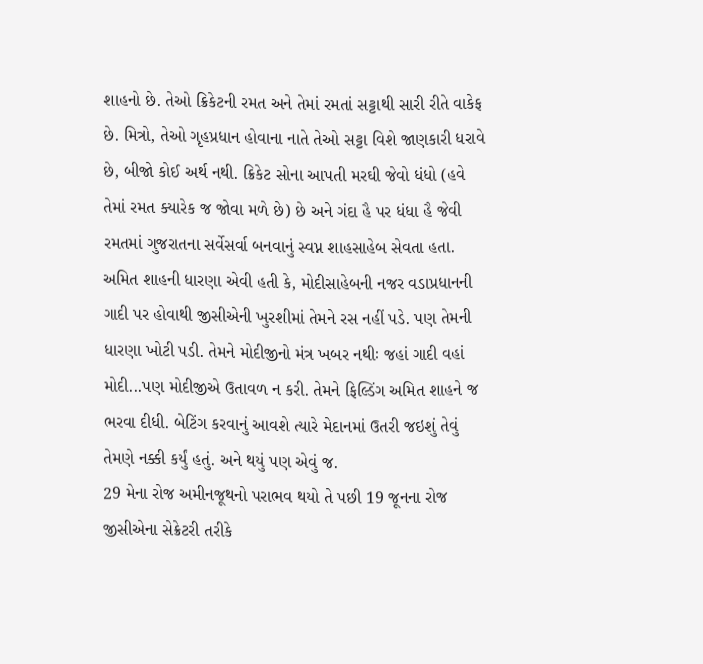શાહનો છે. તેઓ ક્રિકેટની રમત અને તેમાં રમતાં સટ્ટાથી સારી રીતે વાકેફ છે. મિત્રો, તેઓ ગૃહપ્રધાન હોવાના નાતે તેઓ સટ્ટા વિશે જાણકારી ધરાવે છે, બીજો કોઈ અર્થ નથી. ક્રિકેટ સોના આપતી મરઘી જેવો ધંધો (હવે તેમાં રમત ક્યારેક જ જોવા મળે છે) છે અને ગંદા હૈ પર ધંધા હૈ જેવી રમતમાં ગુજરાતના સર્વેસર્વા બનવાનું સ્વપ્ન શાહસાહેબ સેવતા હતા. અમિત શાહની ધારણા એવી હતી કે, મોદીસાહેબની નજર વડાપ્રધાનની ગાદી પર હોવાથી જીસીએની ખુરશીમાં તેમને રસ નહીં પડે. પણ તેમની ધારણા ખોટી પડી. તેમને મોદીજીનો મંત્ર ખબર નથીઃ જહાં ગાદી વહાં મોદી...પણ મોદીજીએ ઉતાવળ ન કરી. તેમને ફિલ્ડિંગ અમિત શાહને જ ભરવા દીધી. બેટિંગ કરવાનું આવશે ત્યારે મેદાનમાં ઉતરી જઇશું તેવું તેમણે નક્કી કર્યું હતું. અને થયું પણ એવું જ.
29 મેના રોજ અમીનજૂથનો પરાભવ થયો તે પછી 19 જૂનના રોજ જીસીએના સેક્રેટરી તરીકે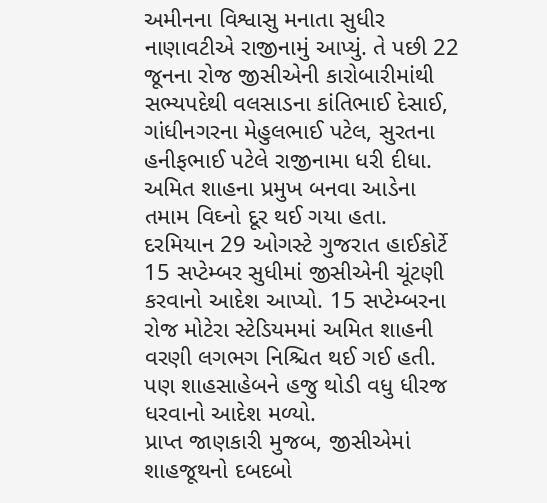અમીનના વિશ્વાસુ મનાતા સુધીર નાણાવટીએ રાજીનામું આપ્યું. તે પછી 22 જૂનના રોજ જીસીએની કારોબારીમાંથી સભ્યપદેથી વલસાડના કાંતિભાઈ દેસાઈ, ગાંધીનગરના મેહુલભાઈ પટેલ, સુરતના હનીફભાઈ પટેલે રાજીનામા ધરી દીધા. અમિત શાહના પ્રમુખ બનવા આડેના તમામ વિઘ્નો દૂર થઈ ગયા હતા. દરમિયાન 29 ઓગસ્ટે ગુજરાત હાઈકોર્ટે 15 સપ્ટેમ્બર સુધીમાં જીસીએની ચૂંટણી કરવાનો આદેશ આપ્યો. 15 સપ્ટેમ્બરના રોજ મોટેરા સ્ટેડિયમમાં અમિત શાહની વરણી લગભગ નિશ્ચિત થઈ ગઈ હતી. પણ શાહસાહેબને હજુ થોડી વધુ ધીરજ ધરવાનો આદેશ મળ્યો.
પ્રાપ્ત જાણકારી મુજબ, જીસીએમાં શાહજૂથનો દબદબો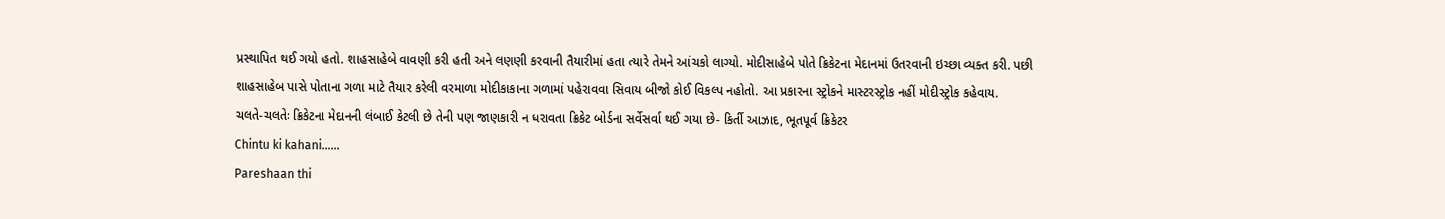પ્રસ્થાપિત થઈ ગયો હતો. શાહસાહેબે વાવણી કરી હતી અને લણણી કરવાની તૈયારીમાં હતા ત્યારે તેમને આંચકો લાગ્યો. મોદીસાહેબે પોતે ક્રિકેટના મેદાનમાં ઉતરવાની ઇચ્છા વ્યક્ત કરી. પછી શાહસાહેબ પાસે પોતાના ગળા માટે તૈયાર કરેલી વરમાળા મોદીકાકાના ગળામાં પહેરાવવા સિવાય બીજો કોઈ વિકલ્પ નહોતો. આ પ્રકારના સ્ટ્રોકને માસ્ટરસ્ટ્રોક નહીં મોદીસ્ટ્રોક કહેવાય.
ચલતે-ચલતેઃ ક્રિકેટના મેદાનની લંબાઈ કેટલી છે તેની પણ જાણકારી ન ધરાવતા ક્રિકેટ બોર્ડના સર્વેસર્વા થઈ ગયા છે- કિર્તી આઝાદ, ભૂતપૂર્વ ક્રિકેટર
Chintu ki kahani……
Pareshaan thi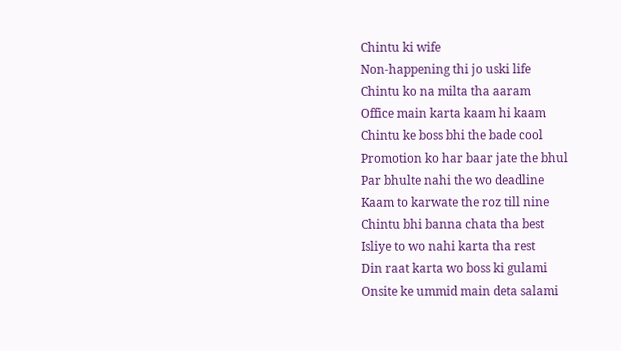Chintu ki wife
Non-happening thi jo uski life
Chintu ko na milta tha aaram
Office main karta kaam hi kaam
Chintu ke boss bhi the bade cool
Promotion ko har baar jate the bhul
Par bhulte nahi the wo deadline
Kaam to karwate the roz till nine
Chintu bhi banna chata tha best
Isliye to wo nahi karta tha rest
Din raat karta wo boss ki gulami
Onsite ke ummid main deta salami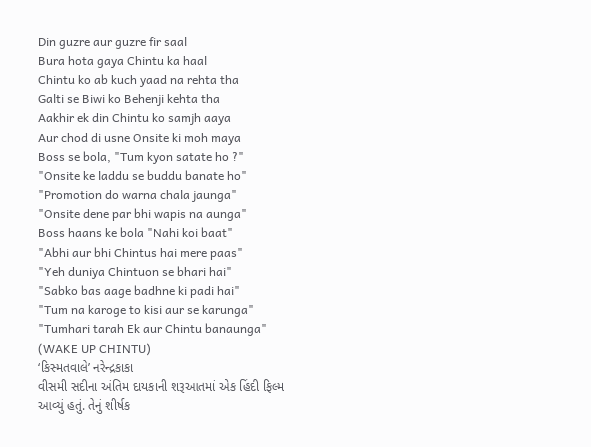Din guzre aur guzre fir saal
Bura hota gaya Chintu ka haal
Chintu ko ab kuch yaad na rehta tha
Galti se Biwi ko Behenji kehta tha
Aakhir ek din Chintu ko samjh aaya
Aur chod di usne Onsite ki moh maya
Boss se bola, "Tum kyon satate ho ?"
"Onsite ke laddu se buddu banate ho"
"Promotion do warna chala jaunga"
"Onsite dene par bhi wapis na aunga"
Boss haans ke bola "Nahi koi baat"
"Abhi aur bhi Chintus hai mere paas"
"Yeh duniya Chintuon se bhari hai"
"Sabko bas aage badhne ki padi hai"
"Tum na karoge to kisi aur se karunga"
"Tumhari tarah Ek aur Chintu banaunga"
(WAKE UP CHINTU)
‘કિસ્મતવાલે’ નરેન્દ્રકાકા
વીસમી સદીના અંતિમ દાયકાની શરૂઆતમાં એક હિંદી ફિલ્મ આવ્યું હતું. તેનું શીર્ષક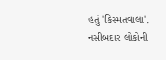હતું 'કિસ્મતવાલા'. નસીબદાર લોકોની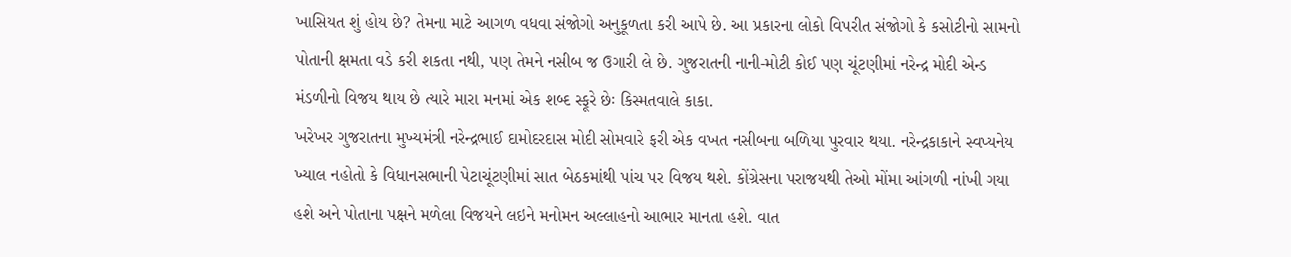ખાસિયત શું હોય છે? તેમના માટે આગળ વધવા સંજોગો અનુકૂળતા કરી આપે છે. આ પ્રકારના લોકો વિપરીત સંજોગો કે કસોટીનો સામનો પોતાની ક્ષમતા વડે કરી શકતા નથી, પણ તેમને નસીબ જ ઉગારી લે છે. ગુજરાતની નાની-મોટી કોઈ પણ ચૂંટણીમાં નરેન્દ્ર મોદી એન્ડ મંડળીનો વિજય થાય છે ત્યારે મારા મનમાં એક શબ્દ સ્ફૂરે છેઃ કિસ્મતવાલે કાકા.
ખરેખર ગુજરાતના મુખ્યમંત્રી નરેન્દ્રભાઈ દામોદરદાસ મોદી સોમવારે ફરી એક વખત નસીબના બળિયા પુરવાર થયા. નરેન્દ્રકાકાને સ્વપ્યનેય ખ્યાલ નહોતો કે વિધાનસભાની પેટાચૂંટણીમાં સાત બેઠકમાંથી પાંચ પર વિજય થશે. કોંગ્રેસના પરાજયથી તેઓ મોંમા આંગળી નાંખી ગયા હશે અને પોતાના પક્ષને મળેલા વિજયને લઇને મનોમન અલ્લાહનો આભાર માનતા હશે. વાત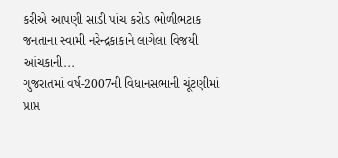કરીએ આપણી સાડી પાંચ કરોડ ભોળીભટાક જનતાના સ્વામી નરેન્દ્રકાકાને લાગેલા વિજયી આંચકાની...
ગુજરાતમાં વર્ષ-2007ની વિધાનસભાની ચૂંટણીમાં પ્રાપ્ત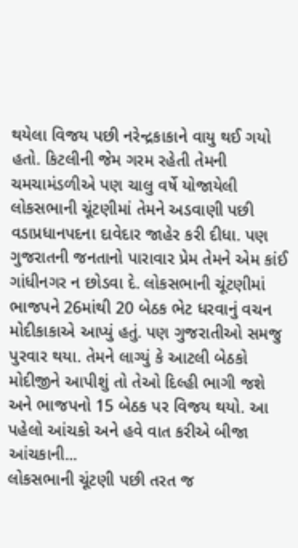થયેલા વિજય પછી નરેન્દ્રકાકાને વાયુ થઈ ગયો હતો. કિટલીની જેમ ગરમ રહેતી તેમની ચમચામંડળીએ પણ ચાલુ વર્ષે યોજાયેલી લોકસભાની ચૂંટણીમાં તેમને અડવાણી પછી વડાપ્રધાનપદના દાવેદાર જાહેર કરી દીધા. પણ ગુજરાતની જનતાનો પારાવાર પ્રેમ તેમને એમ કાંઈ ગાંધીનગર ન છોડવા દે. લોકસભાની ચૂંટણીમાં ભાજપને 26માંથી 20 બેઠક ભેટ ધરવાનું વચન મોદીકાકાએ આપ્યું હતું. પણ ગુજરાતીઓ સમજુ પુરવાર થયા. તેમને લાગ્યું કે આટલી બેઠકો મોદીજીને આપીશું તો તેઓ દિલ્હી ભાગી જશે અને ભાજપનો 15 બેઠક પર વિજય થયો. આ પહેલો આંચકો અને હવે વાત કરીએ બીજા આંચકાની...
લોકસભાની ચૂંટણી પછી તરત જ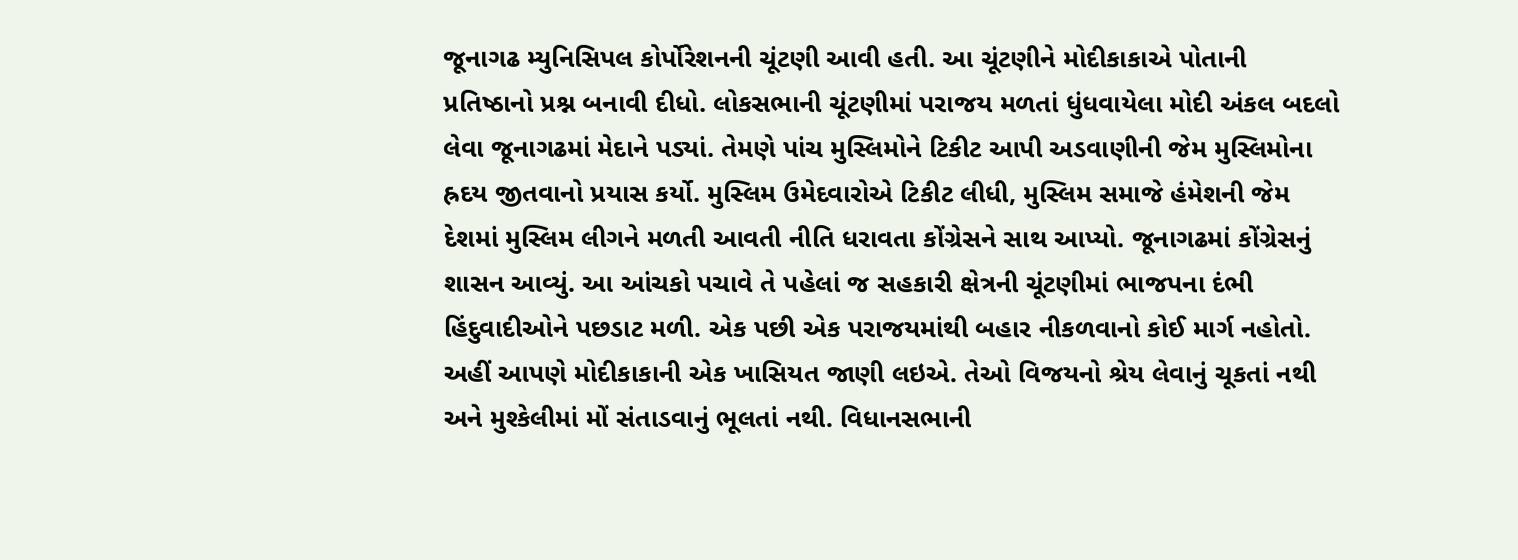જૂનાગઢ મ્યુનિસિપલ કોર્પોરેશનની ચૂંટણી આવી હતી. આ ચૂંટણીને મોદીકાકાએ પોતાની પ્રતિષ્ઠાનો પ્રશ્ન બનાવી દીધો. લોકસભાની ચૂંટણીમાં પરાજય મળતાં ધુંધવાયેલા મોદી અંકલ બદલો લેવા જૂનાગઢમાં મેદાને પડ્યાં. તેમણે પાંચ મુસ્લિમોને ટિકીટ આપી અડવાણીની જેમ મુસ્લિમોના હ્રદય જીતવાનો પ્રયાસ કર્યો. મુસ્લિમ ઉમેદવારોએ ટિકીટ લીધી, મુસ્લિમ સમાજે હંમેશની જેમ દેશમાં મુસ્લિમ લીગને મળતી આવતી નીતિ ધરાવતા કોંગ્રેસને સાથ આપ્યો. જૂનાગઢમાં કોંગ્રેસનું શાસન આવ્યું. આ આંચકો પચાવે તે પહેલાં જ સહકારી ક્ષેત્રની ચૂંટણીમાં ભાજપના દંભી હિંદુવાદીઓને પછડાટ મળી. એક પછી એક પરાજયમાંથી બહાર નીકળવાનો કોઈ માર્ગ નહોતો. અહીં આપણે મોદીકાકાની એક ખાસિયત જાણી લઇએ. તેઓ વિજયનો શ્રેય લેવાનું ચૂકતાં નથી અને મુશ્કેલીમાં મોં સંતાડવાનું ભૂલતાં નથી. વિધાનસભાની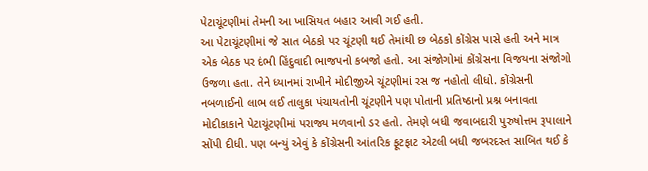પેટાચૂંટણીમાં તેમની આ ખાસિયત બહાર આવી ગઈ હતી.
આ પેટાચૂંટણીમાં જે સાત બેઠકો પર ચૂંટણી થઈ તેમાંથી છ બેઠકો કોંગ્રેસ પાસે હતી અને માત્ર એક બેઠક પર દંભી હિંદુવાદી ભાજપનો કબજો હતો. આ સંજોગોમાં કોંગ્રેસના વિજયના સંજોગો ઉજળા હતા. તેને ધ્યાનમાં રાખીને મોદીજીએ ચૂંટણીમાં રસ જ નહોતો લીધો. કોંગ્રેસની નબળાઈનો લાભ લઈ તાલુકા પંચાયતોની ચૂંટણીને પણ પોતાની પ્રતિષ્ઠાનો પ્રશ્ન બનાવતા મોદીકાકાને પેટાચૂંટણીમાં પરાજ્ય મળવાનો ડર હતો. તેમણે બધી જવાબદારી પુરુષોત્તમ રૂપાલાને સોંપી દીધી. પણ બન્યું એવું કે કોંગ્રેસની આંતરિક ફૂટફાટ એટલી બધી જબરદસ્ત સાબિત થઈ કે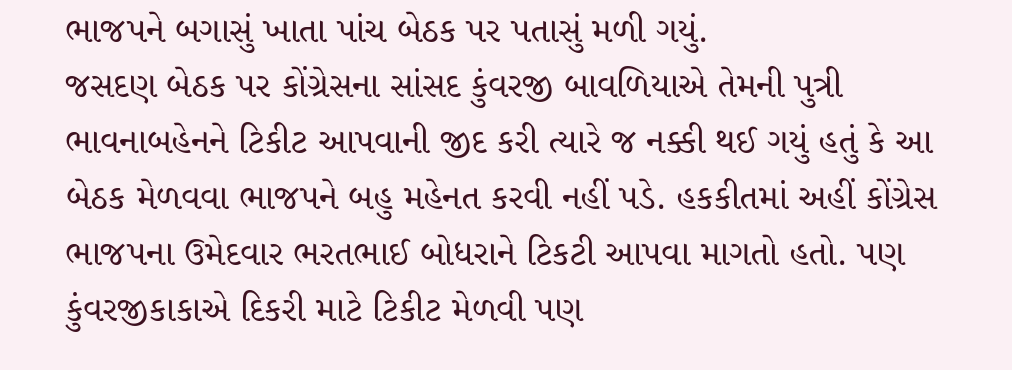ભાજપને બગાસું ખાતા પાંચ બેઠક પર પતાસું મળી ગયું.
જસદણ બેઠક પર કોંગ્રેસના સાંસદ કુંવરજી બાવળિયાએ તેમની પુત્રી ભાવનાબહેનને ટિકીટ આપવાની જીદ કરી ત્યારે જ નક્કી થઈ ગયું હતું કે આ બેઠક મેળવવા ભાજપને બહુ મહેનત કરવી નહીં પડે. હકકીતમાં અહીં કોંગ્રેસ ભાજપના ઉમેદવાર ભરતભાઈ બોધરાને ટિકટી આપવા માગતો હતો. પણ કુંવરજીકાકાએ દિકરી માટે ટિકીટ મેળવી પણ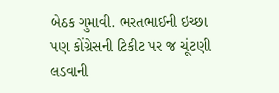બેઠક ગુમાવી. ભરતભાઈની ઇચ્છા પણ કોંગ્રેસની ટિકીટ પર જ ચૂંટણી લડવાની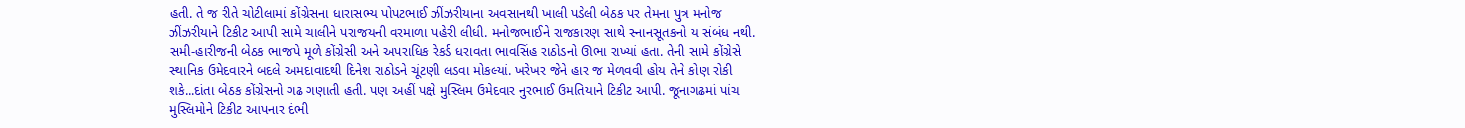હતી. તે જ રીતે ચોટીલામાં કોંગ્રેસના ધારાસભ્ય પોપટભાઈ ઝીંઝરીયાના અવસાનથી ખાલી પડેલી બેઠક પર તેમના પુત્ર મનોજ ઝીંઝરીયાને ટિકીટ આપી સામે ચાલીને પરાજયની વરમાળા પહેરી લીધી. મનોજભાઈને રાજકારણ સાથે સ્નાનસૂતકનો ય સંબંધ નથી. સમી-હારીજની બેઠક ભાજપે મૂળે કોંગ્રેસી અને અપરાધિક રેકર્ડ ધરાવતા ભાવસિંહ રાઠોડનો ઊભા રાખ્યાં હતા. તેની સામે કોંગ્રેસે સ્થાનિક ઉમેદવારને બદલે અમદાવાદથી દિનેશ રાઠોડને ચૂંટણી લડવા મોકલ્યાં. ખરેખર જેને હાર જ મેળવવી હોય તેને કોણ રોકી શકે...દાંતા બેઠક કોંગ્રેસનો ગઢ ગણાતી હતી. પણ અહીં પક્ષે મુસ્લિમ ઉમેદવાર નુરભાઈ ઉમતિયાને ટિકીટ આપી. જૂનાગઢમાં પાંચ મુસ્લિમોને ટિકીટ આપનાર દંભી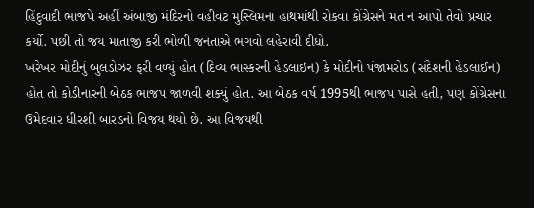હિંદુવાદી ભાજપે અહીં અંબાજી મંદિરનો વહીવટ મુસ્લિમના હાથમાંથી રોકવા કોંગ્રેસને મત ન આપો તેવો પ્રચાર કર્યો. પછી તો જય માતાજી કરી ભોળી જનતાએ ભગવો લહેરાવી દીધો.
ખરેખર મોદીનું બુલડોઝર ફરી વળ્યું હોત (દિવ્ય ભાસ્કરની હેડલાઇન) કે મોદીનો પંજામરોડ (સંદેશની હેડલાઈન) હોત તો કોડીનારની બેઠક ભાજપ જાળવી શક્યું હોત. આ બેઠક વર્ષ 1995થી ભાજપ પાસે હતી, પણ કોંગ્રેસના ઉમેદવાર ધીરશી બારડનો વિજય થયો છે. આ વિજયથી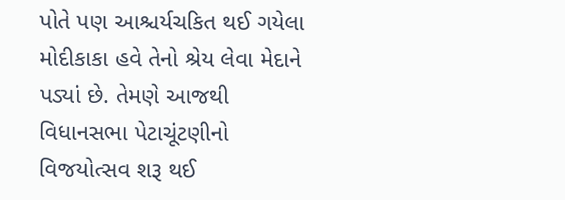પોતે પણ આશ્ચર્યચકિત થઈ ગયેલા મોદીકાકા હવે તેનો શ્રેય લેવા મેદાને પડ્યાં છે. તેમણે આજથી વિધાનસભા પેટાચૂંટણીનો વિજયોત્સવ શરૂ થઈ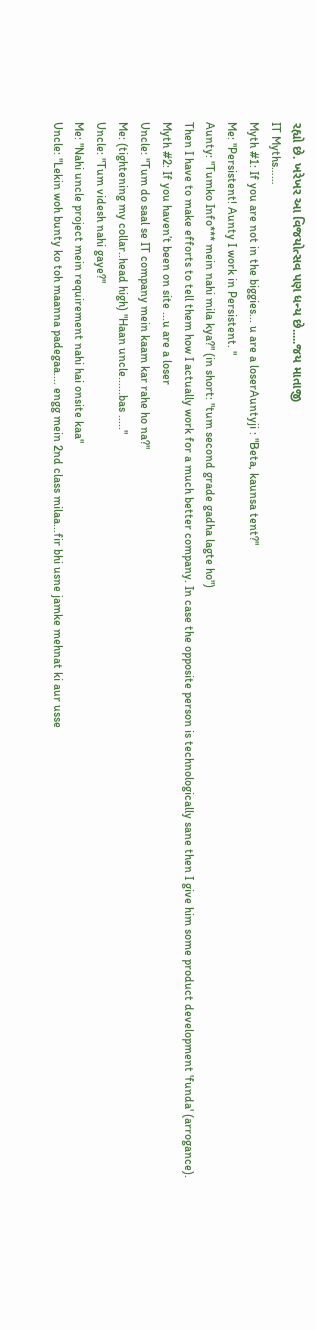રહ્યો છે. ખરેખર આ વિજયોત્સવ પણ ધન્ય છે.....જય માતાજી
IT Myths……
Myth #1: If you are not in the biggies... u are a loserAuntyji : "Beta, kaunsa tent?"
Me: "Persistent! Aunty I work in Persistent. "
Aunty: "Tumko Info*** mein nahi mila kya?" (in short: "tum second grade gadha lagte ho")
Then I have to make efforts to tell them how I actually work for a much better company. In case the opposite person is technologically sane then I give him some product development 'funda' (arrogance).
Myth #2: If you haven’t been on site ...u are a loser
Uncle: "Tum do saal se IT company mein kaam kar rahe ho na?"
Me: (tightening my collar..head high) "Haan uncle......bas ....."
Uncle: "Tum videsh nahi gaye?"
Me: "Nahi uncle project mein requirement nahi hai onsite kaa"
Uncle: "Lekin woh bunty ko toh maanna padegaa.... engg mein 2nd class milaa...fir bhi usne jamke mehnat ki aur usse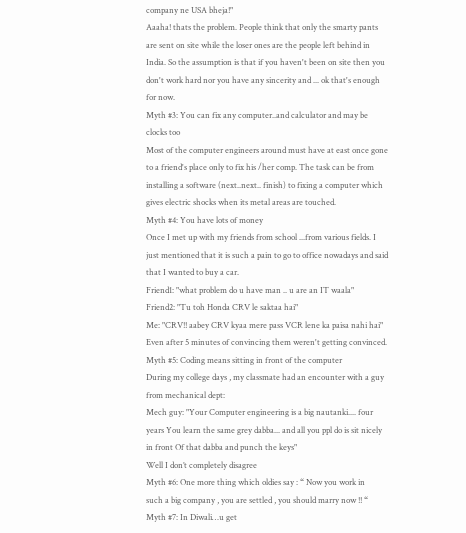company ne USA bheja!"
Aaaha! thats the problem. People think that only the smarty pants are sent on site while the loser ones are the people left behind in India. So the assumption is that if you haven't been on site then you don't work hard nor you have any sincerity and ... ok that's enough for now.
Myth #3: You can fix any computer..and calculator and may be clocks too
Most of the computer engineers around must have at east once gone to a friend's place only to fix his /her comp. The task can be from installing a software (next..next.. finish) to fixing a computer which gives electric shocks when its metal areas are touched.
Myth #4: You have lots of money
Once I met up with my friends from school ...from various fields. I just mentioned that it is such a pain to go to office nowadays and said that I wanted to buy a car.
Friend1: "what problem do u have man .. u are an IT waala"
Friend2: "Tu toh Honda CRV le saktaa hai"
Me: "CRV!! aabey CRV kyaa mere pass VCR lene ka paisa nahi hai"
Even after 5 minutes of convincing them weren't getting convinced.
Myth #5: Coding means sitting in front of the computer
During my college days , my classmate had an encounter with a guy from mechanical dept:
Mech guy: "Your Computer engineering is a big nautanki.... four years You learn the same grey dabba... and all you ppl do is sit nicely in front Of that dabba and punch the keys"
Well I don’t completely disagree
Myth #6: One more thing which oldies say : “ Now you work in
such a big company , you are settled , you should marry now !! “
Myth #7: In Diwali…u get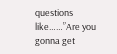questions like……”Are you gonna get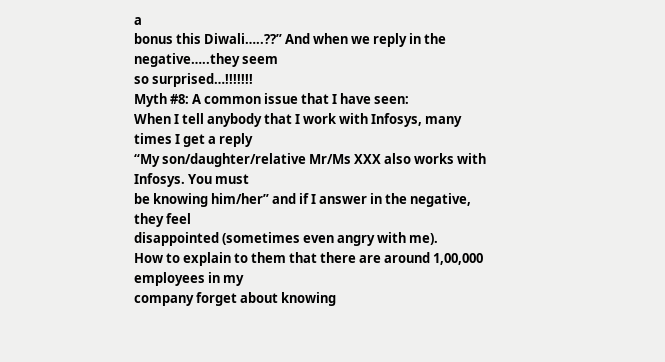a
bonus this Diwali…..??” And when we reply in the negative…..they seem
so surprised…!!!!!!!
Myth #8: A common issue that I have seen:
When I tell anybody that I work with Infosys, many times I get a reply
“My son/daughter/relative Mr/Ms XXX also works with Infosys. You must
be knowing him/her” and if I answer in the negative, they feel
disappointed (sometimes even angry with me).
How to explain to them that there are around 1,00,000 employees in my
company forget about knowing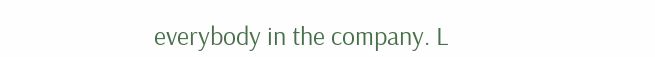everybody in the company. L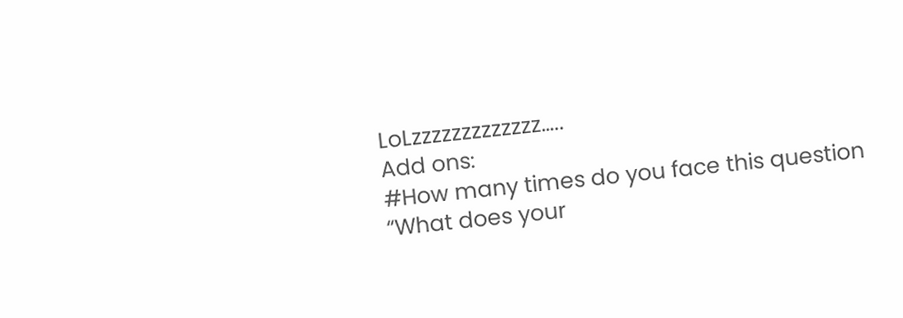LoLzzzzzzzzzzzzz…..
Add ons:
#How many times do you face this question
“What does your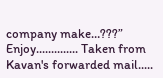company make…???”
Enjoy.............. Taken from Kavan's forwarded mail.....